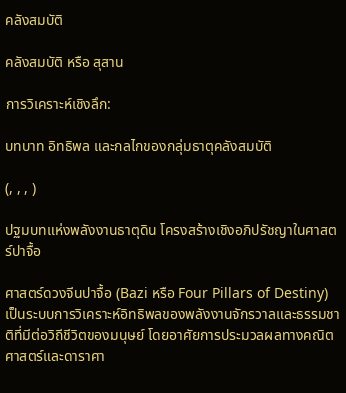คลังสมบัติ

คลังสมบัติ หรือ สุสาน

การวิเคราะห์เชิงลึก:

บทบาท อิทธิพล และกลไกของกลุ่มธาตุคลังสมบัติ

(, , , )

ปฐมบทแห่งพลังงานธาตุดิน โครงสร้างเชิงอภิปรัชญาในศาสตร์ปาจื้อ

ศาสตร์ดวงจีนปาจื้อ (Bazi หรือ Four Pillars of Destiny) เป็นระบบการวิเคราะห์อิทธิพลของพลังงานจักรวาลและธรรมชาติที่มีต่อวิถีชีวิตของมนุษย์ โดยอาศัยการประมวลผลทางคณิตศาสตร์และดาราศา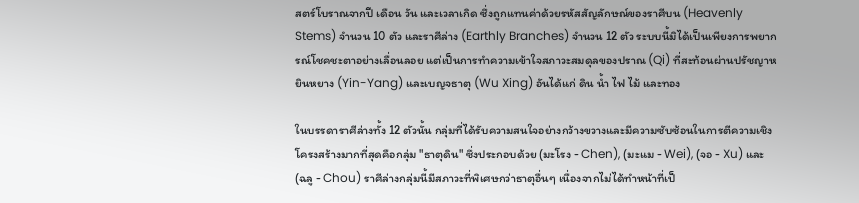สตร์โบราณจากปี เดือน วัน และเวลาเกิด ซึ่งถูกแทนค่าด้วยรหัสสัญลักษณ์ของราศีบน (Heavenly Stems) จำนวน 10 ตัว และราศีล่าง (Earthly Branches) จำนวน 12 ตัว ระบบนี้มิได้เป็นเพียงการพยากรณ์โชคชะตาอย่างเลื่อนลอย แต่เป็นการทำความเข้าใจสภาวะสมดุลของปราณ (Qi) ที่สะท้อนผ่านปรัชญาหยินหยาง (Yin-Yang) และเบญจธาตุ (Wu Xing) อันได้แก่ ดิน น้ำ ไฟ ไม้ และทอง

ในบรรดาราศีล่างทั้ง 12 ตัวนั้น กลุ่มที่ได้รับความสนใจอย่างกว้างขวางและมีความซับซ้อนในการตีความเชิงโครงสร้างมากที่สุดคือกลุ่ม "ธาตุดิน" ซึ่งประกอบด้วย (มะโรง - Chen), (มะแม - Wei), (จอ - Xu) และ (ฉลู - Chou) ราศีล่างกลุ่มนี้มีสภาวะที่พิเศษกว่าธาตุอื่นๆ เนื่องจากไม่ได้ทำหน้าที่เป็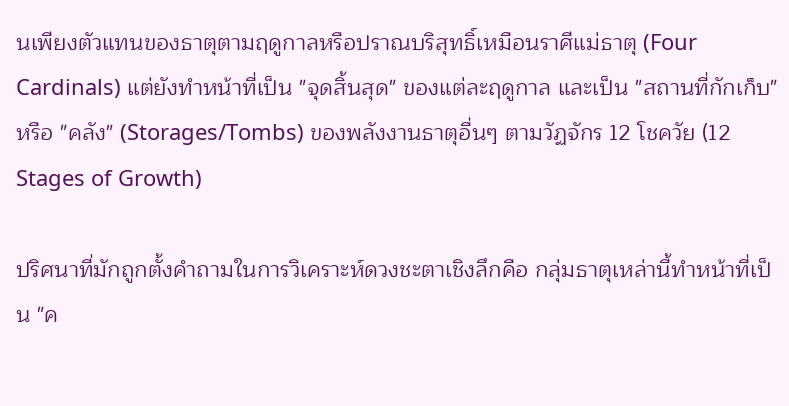นเพียงตัวแทนของธาตุตามฤดูกาลหรือปราณบริสุทธิ์เหมือนราศีแม่ธาตุ (Four Cardinals) แต่ยังทำหน้าที่เป็น "จุดสิ้นสุด" ของแต่ละฤดูกาล และเป็น "สถานที่กักเก็บ" หรือ "คลัง" (Storages/Tombs) ของพลังงานธาตุอื่นๆ ตามวัฏจักร 12 โชควัย (12 Stages of Growth)

ปริศนาที่มักถูกตั้งคำถามในการวิเคราะห์ดวงชะตาเชิงลึกคือ กลุ่มธาตุเหล่านี้ทำหน้าที่เป็น "ค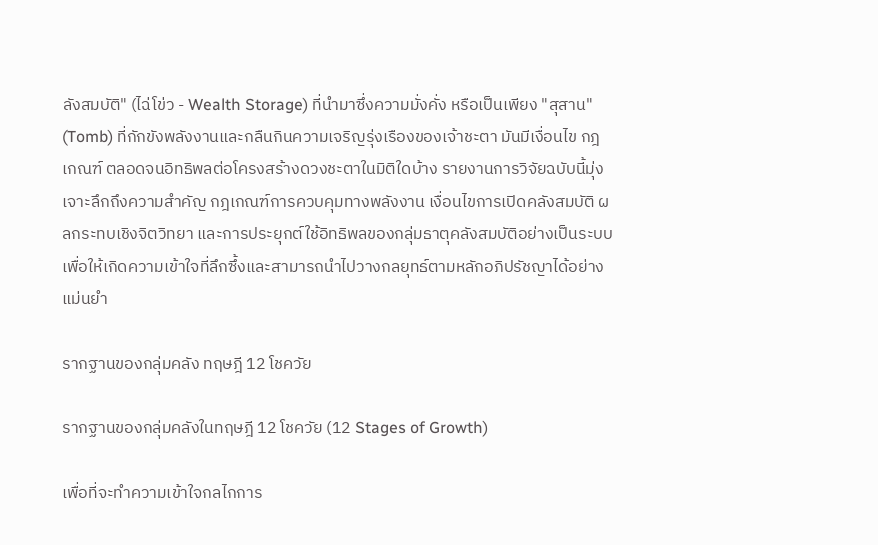ลังสมบัติ" (ไฉ่โข่ว - Wealth Storage) ที่นำมาซึ่งความมั่งคั่ง หรือเป็นเพียง "สุสาน" (Tomb) ที่กักขังพลังงานและกลืนกินความเจริญรุ่งเรืองของเจ้าชะตา มันมีเงื่อนไข กฎเกณฑ์ ตลอดจนอิทธิพลต่อโครงสร้างดวงชะตาในมิติใดบ้าง รายงานการวิจัยฉบับนี้มุ่งเจาะลึกถึงความสำคัญ กฎเกณฑ์การควบคุมทางพลังงาน เงื่อนไขการเปิดคลังสมบัติ ผลกระทบเชิงจิตวิทยา และการประยุกต์ใช้อิทธิพลของกลุ่มธาตุคลังสมบัติอย่างเป็นระบบ เพื่อให้เกิดความเข้าใจที่ลึกซึ้งและสามารถนำไปวางกลยุทธ์ตามหลักอภิปรัชญาได้อย่างแม่นยำ

รากฐานของกลุ่มคลัง ทฤษฎี 12 โชควัย

รากฐานของกลุ่มคลังในทฤษฎี 12 โชควัย (12 Stages of Growth)

เพื่อที่จะทำความเข้าใจกลไกการ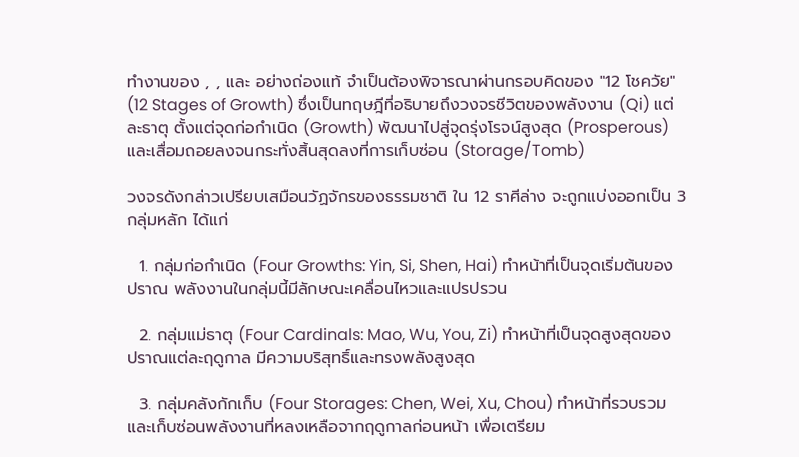ทำงานของ , , และ อย่างถ่องแท้ จำเป็นต้องพิจารณาผ่านกรอบคิดของ "12 โชควัย" (12 Stages of Growth) ซึ่งเป็นทฤษฎีที่อธิบายถึงวงจรชีวิตของพลังงาน (Qi) แต่ละธาตุ ตั้งแต่จุดก่อกำเนิด (Growth) พัฒนาไปสู่จุดรุ่งโรจน์สูงสุด (Prosperous) และเสื่อมถอยลงจนกระทั่งสิ้นสุดลงที่การเก็บซ่อน (Storage/Tomb)

วงจรดังกล่าวเปรียบเสมือนวัฏจักรของธรรมชาติ ใน 12 ราศีล่าง จะถูกแบ่งออกเป็น 3 กลุ่มหลัก ได้แก่

  1. กลุ่มก่อกำเนิด (Four Growths: Yin, Si, Shen, Hai) ทำหน้าที่เป็นจุดเริ่มต้นของปราณ พลังงานในกลุ่มนี้มีลักษณะเคลื่อนไหวและแปรปรวน

  2. กลุ่มแม่ธาตุ (Four Cardinals: Mao, Wu, You, Zi) ทำหน้าที่เป็นจุดสูงสุดของปราณแต่ละฤดูกาล มีความบริสุทธิ์และทรงพลังสูงสุด

  3. กลุ่มคลังกักเก็บ (Four Storages: Chen, Wei, Xu, Chou) ทำหน้าที่รวบรวมและเก็บซ่อนพลังงานที่หลงเหลือจากฤดูกาลก่อนหน้า เพื่อเตรียม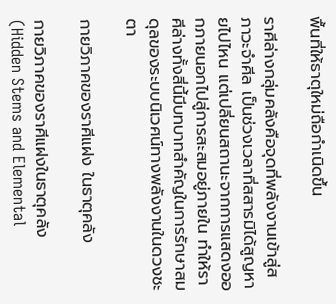พื้นที่ให้ธาตุใหม่ถือกำเนิดขึ้น

ราศีล่างกลุ่มคลังคือจุดที่พลังงานเข้าสู่สภาวะจำศีล เป็นช่วงเวลาที่สสารมิได้สูญหายไปไหน แต่เปลี่ยนสถานะจากการแสดงออกภายนอกไปสู่การสะสมอยู่ภายใน ทำให้ราศีล่างทั้งสี่นี้มีบทบาทสำคัญในการรักษาสมดุลของระบบนิเวศน์ทางพลังงานในดวงชะตา

กายวิภาคของราศีแฝง ในธาตุคลัง

กายวิภาคของราศีแฝงในธาตุคลัง (Hidden Stems and Elemental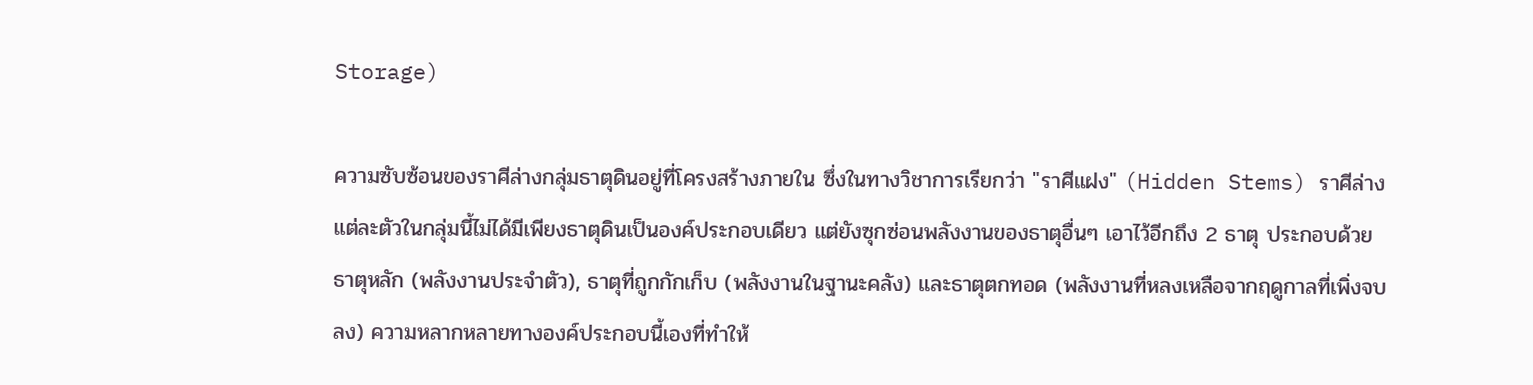Storage)

ความซับซ้อนของราศีล่างกลุ่มธาตุดินอยู่ที่โครงสร้างภายใน ซึ่งในทางวิชาการเรียกว่า "ราศีแฝง" (Hidden Stems) ราศีล่างแต่ละตัวในกลุ่มนี้ไม่ได้มีเพียงธาตุดินเป็นองค์ประกอบเดียว แต่ยังซุกซ่อนพลังงานของธาตุอื่นๆ เอาไว้อีกถึง 2 ธาตุ ประกอบด้วย ธาตุหลัก (พลังงานประจำตัว), ธาตุที่ถูกกักเก็บ (พลังงานในฐานะคลัง) และธาตุตกทอด (พลังงานที่หลงเหลือจากฤดูกาลที่เพิ่งจบลง) ความหลากหลายทางองค์ประกอบนี้เองที่ทำให้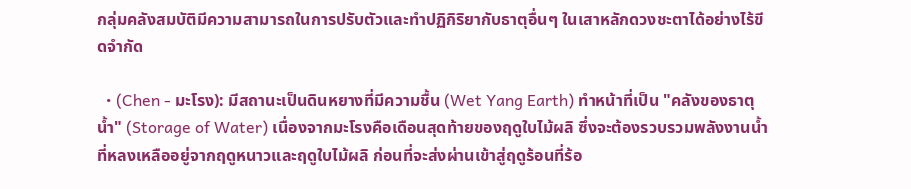กลุ่มคลังสมบัติมีความสามารถในการปรับตัวและทำปฏิกิริยากับธาตุอื่นๆ ในเสาหลักดวงชะตาได้อย่างไร้ขีดจำกัด

  • (Chen - มะโรง): มีสถานะเป็นดินหยางที่มีความชื้น (Wet Yang Earth) ทำหน้าที่เป็น "คลังของธาตุน้ำ" (Storage of Water) เนื่องจากมะโรงคือเดือนสุดท้ายของฤดูใบไม้ผลิ ซึ่งจะต้องรวบรวมพลังงานน้ำที่หลงเหลืออยู่จากฤดูหนาวและฤดูใบไม้ผลิ ก่อนที่จะส่งผ่านเข้าสู่ฤดูร้อนที่ร้อ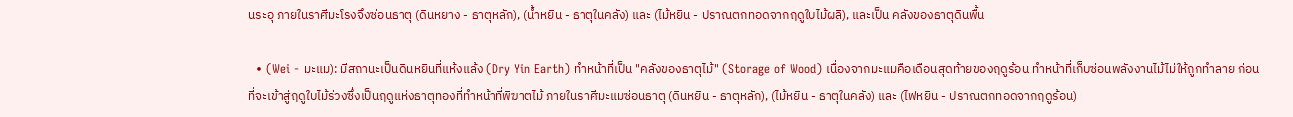นระอุ ภายในราศีมะโรงจึงซ่อนธาตุ (ดินหยาง - ธาตุหลัก), (น้ำหยิน - ธาตุในคลัง) และ (ไม้หยิน - ปราณตกทอดจากฤดูใบไม้ผลิ), และเป็น คลังของธาตุดินพื้น

  • (Wei - มะแม): มีสถานะเป็นดินหยินที่แห้งแล้ง (Dry Yin Earth) ทำหน้าที่เป็น "คลังของธาตุไม้" (Storage of Wood) เนื่องจากมะแมคือเดือนสุดท้ายของฤดูร้อน ทำหน้าที่เก็บซ่อนพลังงานไม้ไม่ให้ถูกทำลาย ก่อนที่จะเข้าสู่ฤดูใบไม้ร่วงซึ่งเป็นฤดูแห่งธาตุทองที่ทำหน้าที่พิฆาตไม้ ภายในราศีมะแมซ่อนธาตุ (ดินหยิน - ธาตุหลัก), (ไม้หยิน - ธาตุในคลัง) และ (ไฟหยิน - ปราณตกทอดจากฤดูร้อน)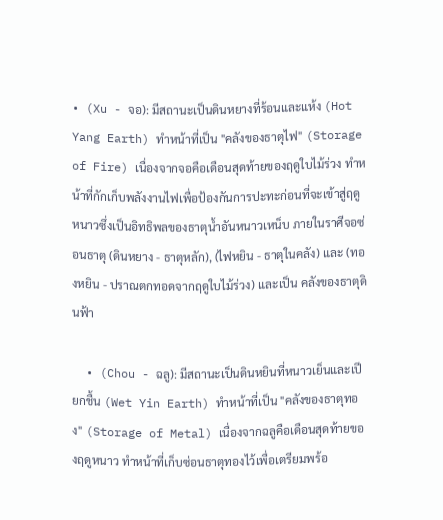• (Xu - จอ): มีสถานะเป็นดินหยางที่ร้อนและแห้ง (Hot Yang Earth) ทำหน้าที่เป็น "คลังของธาตุไฟ" (Storage of Fire) เนื่องจากจอคือเดือนสุดท้ายของฤดูใบไม้ร่วง ทำหน้าที่กักเก็บพลังงานไฟเพื่อป้องกันการปะทะก่อนที่จะเข้าสู่ฤดูหนาวซึ่งเป็นอิทธิพลของธาตุน้ำอันหนาวเหน็บ ภายในราศีจอซ่อนธาตุ (ดินหยาง - ธาตุหลัก), (ไฟหยิน - ธาตุในคลัง) และ (ทองหยิน - ปราณตกทอดจากฤดูใบไม้ร่วง) และเป็น คลังของธาตุดินฟ้า

  • (Chou - ฉลู): มีสถานะเป็นดินหยินที่หนาวเย็นและเปียกชื้น (Wet Yin Earth) ทำหน้าที่เป็น "คลังของธาตุทอง" (Storage of Metal) เนื่องจากฉลูคือเดือนสุดท้ายของฤดูหนาว ทำหน้าที่เก็บซ่อนธาตุทองไว้เพื่อเตรียมพร้อ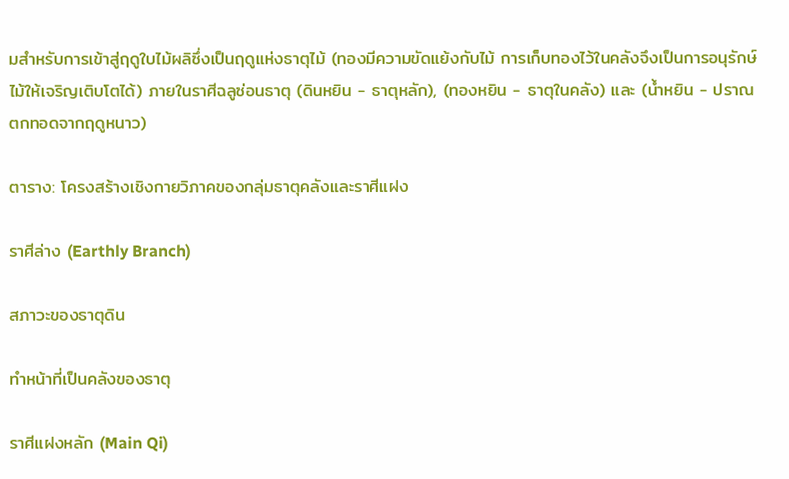มสำหรับการเข้าสู่ฤดูใบไม้ผลิซึ่งเป็นฤดูแห่งธาตุไม้ (ทองมีความขัดแย้งกับไม้ การเก็บทองไว้ในคลังจึงเป็นการอนุรักษ์ไม้ให้เจริญเติบโตได้) ภายในราศีฉลูซ่อนธาตุ (ดินหยิน - ธาตุหลัก), (ทองหยิน - ธาตุในคลัง) และ (น้ำหยิน - ปราณตกทอดจากฤดูหนาว)

ตาราง: โครงสร้างเชิงกายวิภาคของกลุ่มธาตุคลังและราศีแฝง

ราศีล่าง (Earthly Branch)

สภาวะของธาตุดิน

ทำหน้าที่เป็นคลังของธาตุ

ราศีแฝงหลัก (Main Qi)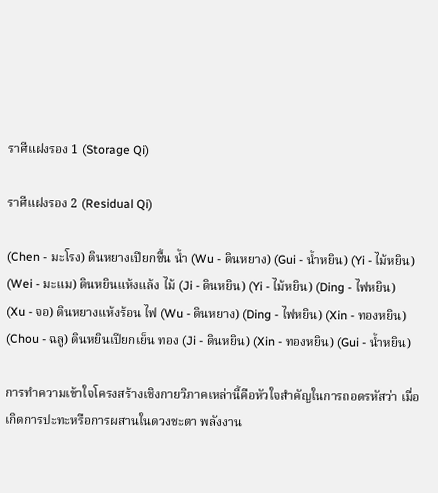ราศีแฝงรอง 1 (Storage Qi)

ราศีแฝงรอง 2 (Residual Qi)

(Chen - มะโรง) ดินหยางเปียกชื้น น้ำ (Wu - ดินหยาง) (Gui - น้ำหยิน) (Yi - ไม้หยิน)
(Wei - มะแม) ดินหยินแห้งแล้ง ไม้ (Ji - ดินหยิน) (Yi - ไม้หยิน) (Ding - ไฟหยิน)
(Xu - จอ) ดินหยางแห้งร้อน ไฟ (Wu - ดินหยาง) (Ding - ไฟหยิน) (Xin - ทองหยิน)
(Chou - ฉลู) ดินหยินเปียกเย็น ทอง (Ji - ดินหยิน) (Xin - ทองหยิน) (Gui - น้ำหยิน)

การทำความเข้าใจโครงสร้างเชิงกายวิภาคเหล่านี้คือหัวใจสำคัญในการถอดรหัสว่า เมื่อเกิดการปะทะหรือการผสานในดวงชะตา พลังงาน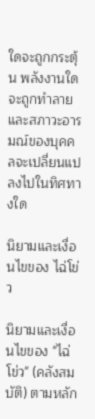ใดจะถูกกระตุ้น พลังงานใดจะถูกทำลาย และสภาวะอารมณ์ของบุคคลจะเปลี่ยนแปลงไปในทิศทางใด

นิยามและเงื่อนไขของ ไฉ่โข่ว

นิยามและเงื่อนไขของ "ไฉ่โข่ว" (คลังสมบัติ) ตามหลัก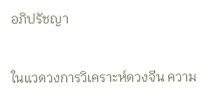อภิปรัชญา

ในแวดวงการวิเคราะห์ดวงจีน ความ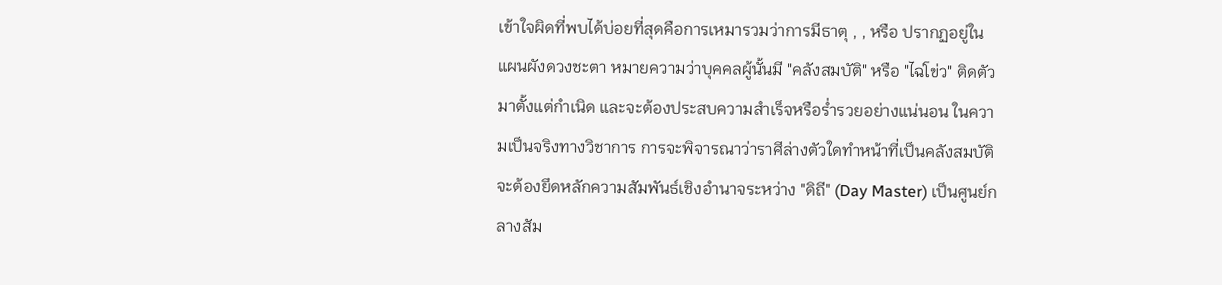เข้าใจผิดที่พบได้บ่อยที่สุดคือการเหมารวมว่าการมีธาตุ , , หรือ ปรากฏอยู่ในแผนผังดวงชะตา หมายความว่าบุคคลผู้นั้นมี "คลังสมบัติ" หรือ "ไฉ่โข่ว" ติดตัวมาตั้งแต่กำเนิด และจะต้องประสบความสำเร็จหรือร่ำรวยอย่างแน่นอน ในความเป็นจริงทางวิชาการ การจะพิจารณาว่าราศีล่างตัวใดทำหน้าที่เป็นคลังสมบัติ จะต้องยึดหลักความสัมพันธ์เชิงอำนาจระหว่าง "ดิถี" (Day Master) เป็นศูนย์กลางสัม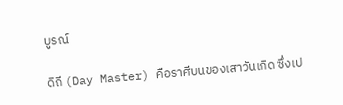บูรณ์

ดิถี (Day Master) คือราศีบนของเสาวันเกิด ซึ่งเป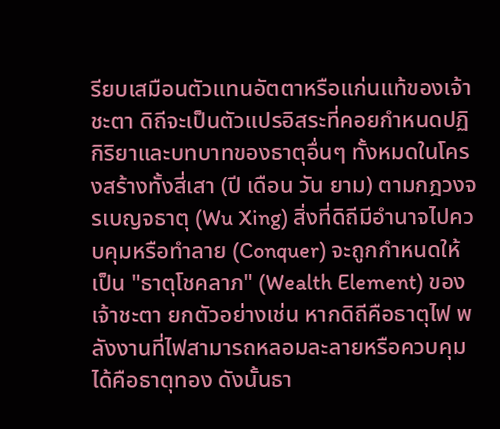รียบเสมือนตัวแทนอัตตาหรือแก่นแท้ของเจ้าชะตา ดิถีจะเป็นตัวแปรอิสระที่คอยกำหนดปฏิกิริยาและบทบาทของธาตุอื่นๆ ทั้งหมดในโครงสร้างทั้งสี่เสา (ปี เดือน วัน ยาม) ตามกฎวงจรเบญจธาตุ (Wu Xing) สิ่งที่ดิถีมีอำนาจไปควบคุมหรือทำลาย (Conquer) จะถูกกำหนดให้เป็น "ธาตุโชคลาภ" (Wealth Element) ของเจ้าชะตา ยกตัวอย่างเช่น หากดิถีคือธาตุไฟ พลังงานที่ไฟสามารถหลอมละลายหรือควบคุมได้คือธาตุทอง ดังนั้นธา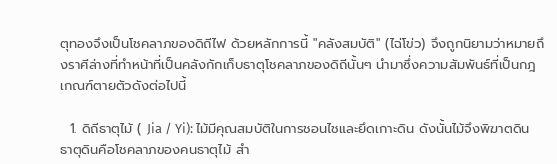ตุทองจึงเป็นโชคลาภของดิถีไฟ ด้วยหลักการนี้ "คลังสมบัติ" (ไฉ่โข่ว) จึงถูกนิยามว่าหมายถึงราศีล่างที่ทำหน้าที่เป็นคลังกักเก็บธาตุโชคลาภของดิถีนั้นๆ นำมาซึ่งความสัมพันธ์ที่เป็นกฎเกณฑ์ตายตัวดังต่อไปนี้

  1. ดิถีธาตุไม้ ( Jia / Yi): ไม้มีคุณสมบัติในการชอนไชและยึดเกาะดิน ดังนั้นไม้จึงพิฆาตดิน ธาตุดินคือโชคลาภของคนธาตุไม้ สำ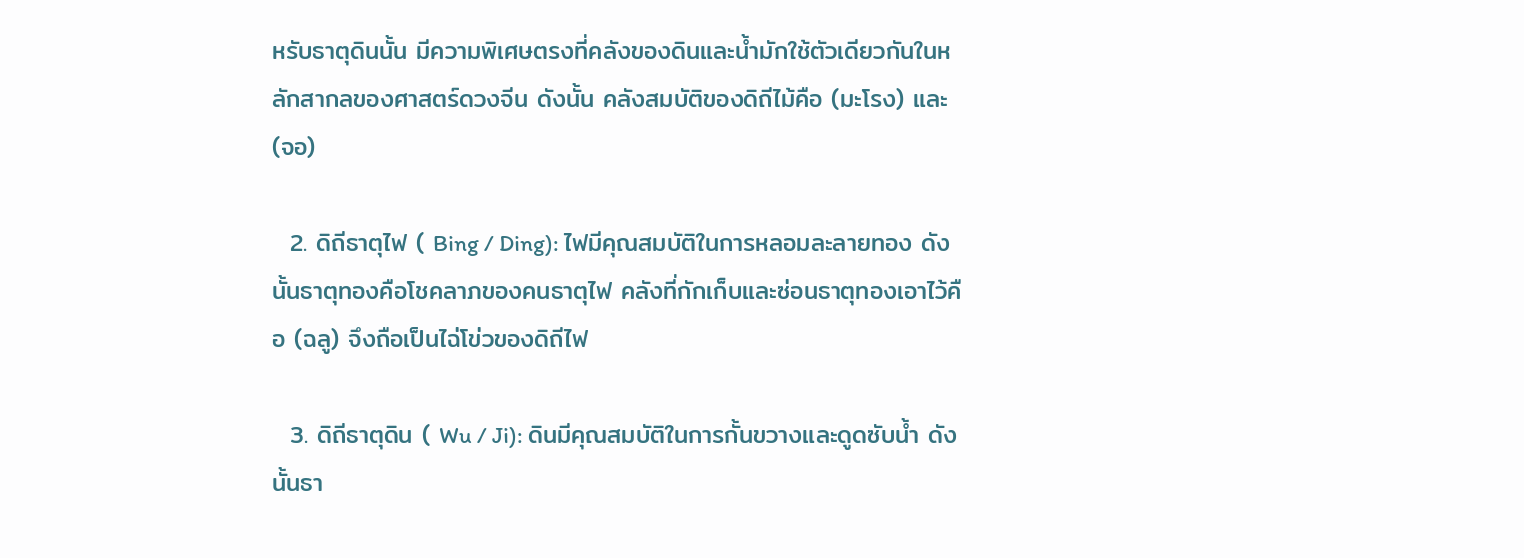หรับธาตุดินนั้น มีความพิเศษตรงที่คลังของดินและน้ำมักใช้ตัวเดียวกันในหลักสากลของศาสตร์ดวงจีน ดังนั้น คลังสมบัติของดิถีไม้คือ (มะโรง) และ (จอ)

  2. ดิถีธาตุไฟ ( Bing / Ding): ไฟมีคุณสมบัติในการหลอมละลายทอง ดังนั้นธาตุทองคือโชคลาภของคนธาตุไฟ คลังที่กักเก็บและซ่อนธาตุทองเอาไว้คือ (ฉลู) จึงถือเป็นไฉ่โข่วของดิถีไฟ

  3. ดิถีธาตุดิน ( Wu / Ji): ดินมีคุณสมบัติในการกั้นขวางและดูดซับน้ำ ดังนั้นธา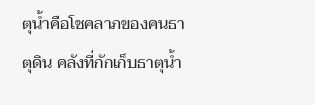ตุน้ำคือโชคลาภของคนธาตุดิน คลังที่กักเก็บธาตุน้ำ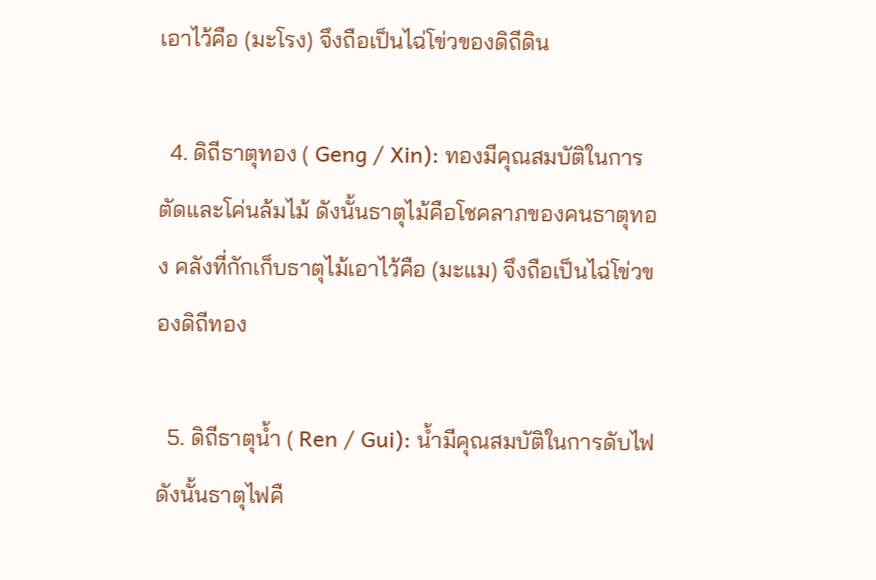เอาไว้คือ (มะโรง) จึงถือเป็นไฉ่โข่วของดิถีดิน

  4. ดิถีธาตุทอง ( Geng / Xin): ทองมีคุณสมบัติในการตัดและโค่นล้มไม้ ดังนั้นธาตุไม้คือโชคลาภของคนธาตุทอง คลังที่กักเก็บธาตุไม้เอาไว้คือ (มะแม) จึงถือเป็นไฉ่โข่วของดิถีทอง

  5. ดิถีธาตุน้ำ ( Ren / Gui): น้ำมีคุณสมบัติในการดับไฟ ดังนั้นธาตุไฟคื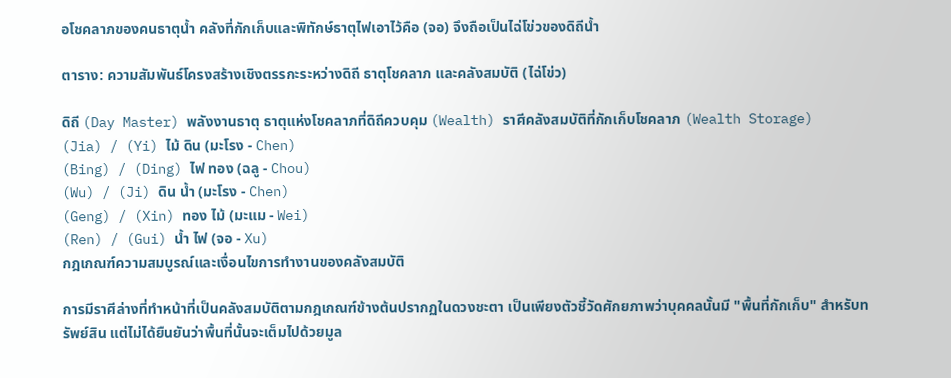อโชคลาภของคนธาตุน้ำ คลังที่กักเก็บและพิทักษ์ธาตุไฟเอาไว้คือ (จอ) จึงถือเป็นไฉ่โข่วของดิถีน้ำ

ตาราง: ความสัมพันธ์โครงสร้างเชิงตรรกะระหว่างดิถี ธาตุโชคลาภ และคลังสมบัติ (ไฉ่โข่ว)

ดิถี (Day Master) พลังงานธาตุ ธาตุแห่งโชคลาภที่ดิถีควบคุม (Wealth) ราศีคลังสมบัติที่กักเก็บโชคลาภ (Wealth Storage)
(Jia) / (Yi) ไม้ ดิน (มะโรง - Chen)
(Bing) / (Ding) ไฟ ทอง (ฉลู - Chou)
(Wu) / (Ji) ดิน น้ำ (มะโรง - Chen)
(Geng) / (Xin) ทอง ไม้ (มะแม - Wei)
(Ren) / (Gui) น้ำ ไฟ (จอ - Xu)
กฎเกณฑ์ความสมบูรณ์และเงื่อนไขการทำงานของคลังสมบัติ

การมีราศีล่างที่ทำหน้าที่เป็นคลังสมบัติตามกฎเกณฑ์ข้างต้นปรากฏในดวงชะตา เป็นเพียงตัวชี้วัดศักยภาพว่าบุคคลนั้นมี "พื้นที่กักเก็บ" สำหรับทรัพย์สิน แต่ไม่ได้ยืนยันว่าพื้นที่นั้นจะเต็มไปด้วยมูล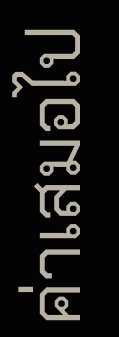ค่าเสมอไป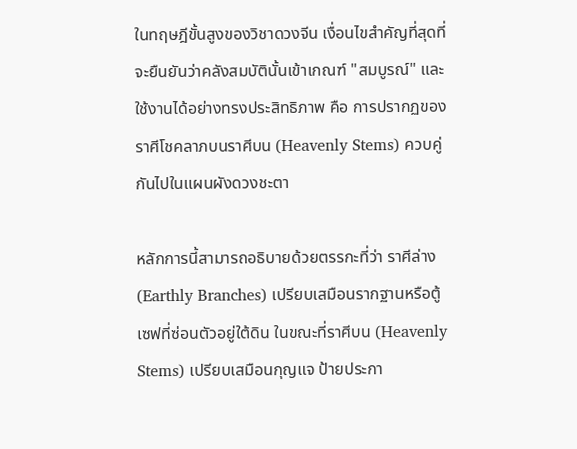ในทฤษฎีขั้นสูงของวิชาดวงจีน เงื่อนไขสำคัญที่สุดที่จะยืนยันว่าคลังสมบัตินั้นเข้าเกณฑ์ "สมบูรณ์" และใช้งานได้อย่างทรงประสิทธิภาพ คือ การปรากฏของราศีโชคลาภบนราศีบน (Heavenly Stems) ควบคู่กันไปในแผนผังดวงชะตา

หลักการนี้สามารถอธิบายด้วยตรรกะที่ว่า ราศีล่าง (Earthly Branches) เปรียบเสมือนรากฐานหรือตู้เซฟที่ซ่อนตัวอยู่ใต้ดิน ในขณะที่ราศีบน (Heavenly Stems) เปรียบเสมือนกุญแจ ป้ายประกา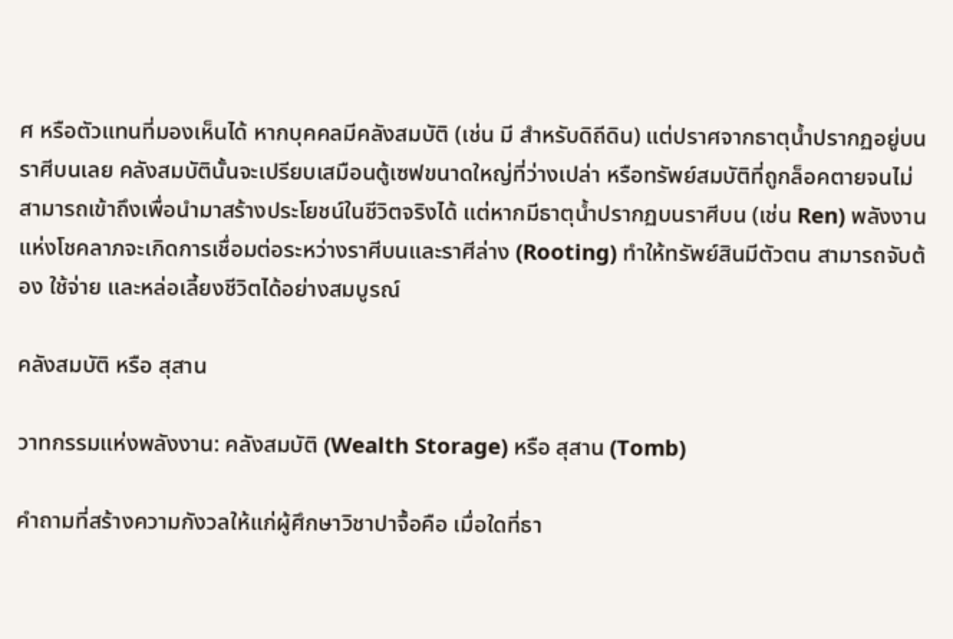ศ หรือตัวแทนที่มองเห็นได้ หากบุคคลมีคลังสมบัติ (เช่น มี สำหรับดิถีดิน) แต่ปราศจากธาตุน้ำปรากฏอยู่บนราศีบนเลย คลังสมบัตินั้นจะเปรียบเสมือนตู้เซฟขนาดใหญ่ที่ว่างเปล่า หรือทรัพย์สมบัติที่ถูกล็อคตายจนไม่สามารถเข้าถึงเพื่อนำมาสร้างประโยชน์ในชีวิตจริงได้ แต่หากมีธาตุน้ำปรากฏบนราศีบน (เช่น Ren) พลังงานแห่งโชคลาภจะเกิดการเชื่อมต่อระหว่างราศีบนและราศีล่าง (Rooting) ทำให้ทรัพย์สินมีตัวตน สามารถจับต้อง ใช้จ่าย และหล่อเลี้ยงชีวิตได้อย่างสมบูรณ์

คลังสมบัติ หรือ สุสาน

วาทกรรมแห่งพลังงาน: คลังสมบัติ (Wealth Storage) หรือ สุสาน (Tomb)

คำถามที่สร้างความกังวลให้แก่ผู้ศึกษาวิชาปาจื้อคือ เมื่อใดที่ธา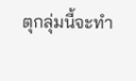ตุกลุ่มนี้จะทำ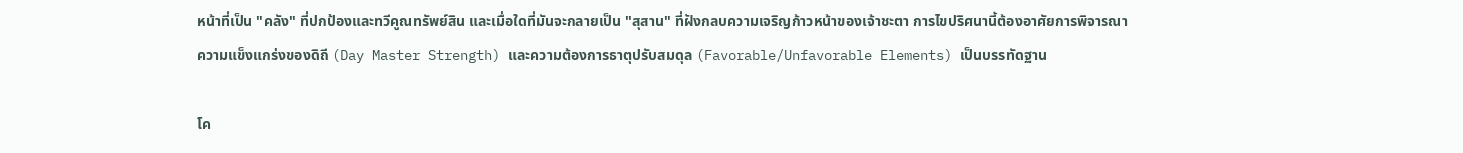หน้าที่เป็น "คลัง" ที่ปกป้องและทวีคูณทรัพย์สิน และเมื่อใดที่มันจะกลายเป็น "สุสาน" ที่ฝังกลบความเจริญก้าวหน้าของเจ้าชะตา การไขปริศนานี้ต้องอาศัยการพิจารณาความแข็งแกร่งของดิถี (Day Master Strength) และความต้องการธาตุปรับสมดุล (Favorable/Unfavorable Elements) เป็นบรรทัดฐาน

โค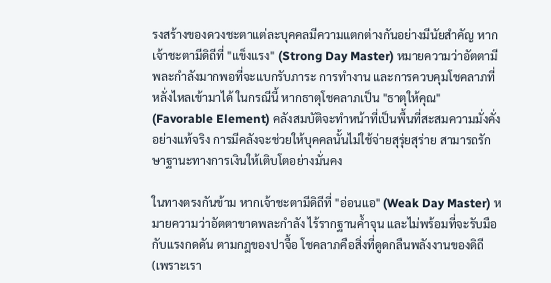รงสร้างของดวงชะตาแต่ละบุคคลมีความแตกต่างกันอย่างมีนัยสำคัญ หากเจ้าชะตามีดิถีที่ "แข็งแรง" (Strong Day Master) หมายความว่าอัตตามีพละกำลังมากพอที่จะแบกรับภาระ การทำงาน และการควบคุมโชคลาภที่หลั่งไหลเข้ามาได้ ในกรณีนี้ หากธาตุโชคลาภเป็น "ธาตุให้คุณ" (Favorable Element) คลังสมบัติจะทำหน้าที่เป็นพื้นที่สะสมความมั่งคั่งอย่างแท้จริง การมีคลังจะช่วยให้บุคคลนั้นไม่ใช้จ่ายสุรุ่ยสุร่าย สามารถรักษาฐานะทางการเงินให้เติบโตอย่างมั่นคง

ในทางตรงกันข้าม หากเจ้าชะตามีดิถีที่ "อ่อนแอ" (Weak Day Master) หมายความว่าอัตตาขาดพละกำลัง ไร้รากฐานค้ำจุน และไม่พร้อมที่จะรับมือกับแรงกดดัน ตามกฎของปาจื้อ โชคลาภคือสิ่งที่ดูดกลืนพลังงานของดิถี (เพราะเรา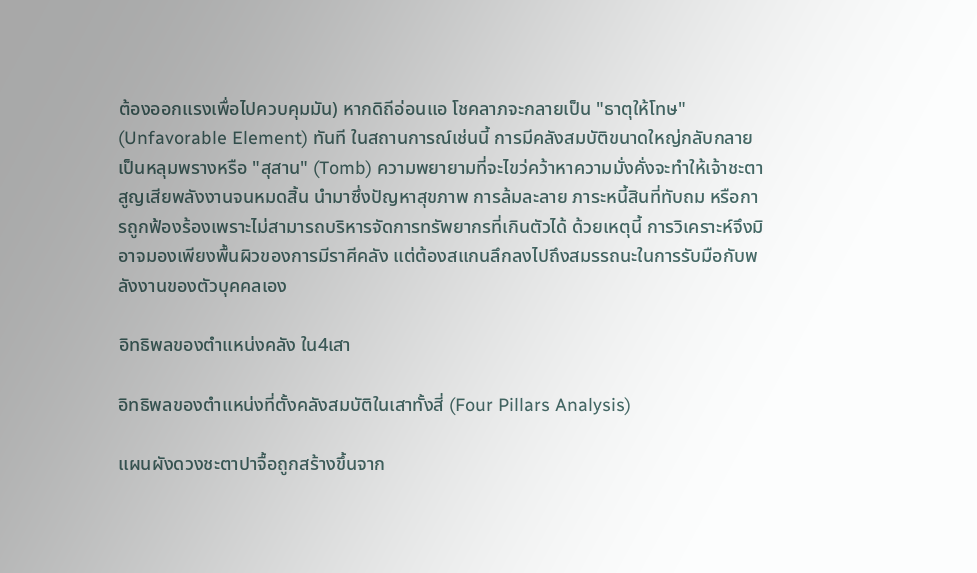ต้องออกแรงเพื่อไปควบคุมมัน) หากดิถีอ่อนแอ โชคลาภจะกลายเป็น "ธาตุให้โทษ" (Unfavorable Element) ทันที ในสถานการณ์เช่นนี้ การมีคลังสมบัติขนาดใหญ่กลับกลายเป็นหลุมพรางหรือ "สุสาน" (Tomb) ความพยายามที่จะไขว่คว้าหาความมั่งคั่งจะทำให้เจ้าชะตาสูญเสียพลังงานจนหมดสิ้น นำมาซึ่งปัญหาสุขภาพ การล้มละลาย ภาระหนี้สินที่ทับถม หรือการถูกฟ้องร้องเพราะไม่สามารถบริหารจัดการทรัพยากรที่เกินตัวได้ ด้วยเหตุนี้ การวิเคราะห์จึงมิอาจมองเพียงพื้นผิวของการมีราศีคลัง แต่ต้องสแกนลึกลงไปถึงสมรรถนะในการรับมือกับพลังงานของตัวบุคคลเอง

อิทธิพลของตำแหน่งคลัง ใน4เสา

อิทธิพลของตำแหน่งที่ตั้งคลังสมบัติในเสาทั้งสี่ (Four Pillars Analysis)

แผนผังดวงชะตาปาจื้อถูกสร้างขึ้นจาก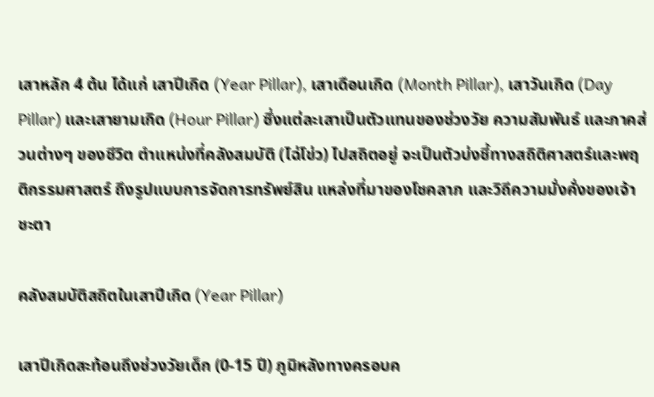เสาหลัก 4 ต้น ได้แก่ เสาปีเกิด (Year Pillar), เสาเดือนเกิด (Month Pillar), เสาวันเกิด (Day Pillar) และเสายามเกิด (Hour Pillar) ซึ่งแต่ละเสาเป็นตัวแทนของช่วงวัย ความสัมพันธ์ และภาคส่วนต่างๆ ของชีวิต ตำแหน่งที่คลังสมบัติ (ไฉ่โข่ว) ไปสถิตอยู่ จะเป็นตัวบ่งชี้ทางสถิติศาสตร์และพฤติกรรมศาสตร์ ถึงรูปแบบการจัดการทรัพย์สิน แหล่งที่มาของโชคลาภ และวิถีความมั่งคั่งของเจ้าชะตา

คลังสมบัติสถิตในเสาปีเกิด (Year Pillar)

เสาปีเกิดสะท้อนถึงช่วงวัยเด็ก (0-15 ปี) ภูมิหลังทางครอบค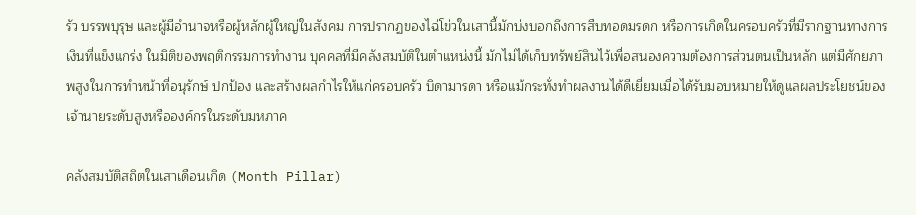รัว บรรพบุรุษ และผู้มีอำนาจหรือผู้หลักผู้ใหญ่ในสังคม การปรากฏของไฉ่โข่วในเสานี้มักบ่งบอกถึงการสืบทอดมรดก หรือการเกิดในครอบครัวที่มีรากฐานทางการเงินที่แข็งแกร่ง ในมิติของพฤติกรรมการทำงาน บุคคลที่มีคลังสมบัติในตำแหน่งนี้ มักไม่ได้เก็บทรัพย์สินไว้เพื่อสนองความต้องการส่วนตนเป็นหลัก แต่มีศักยภาพสูงในการทำหน้าที่อนุรักษ์ ปกป้อง และสร้างผลกำไรให้แก่ครอบครัว บิดามารดา หรือแม้กระทั่งทำผลงานได้ดีเยี่ยมเมื่อได้รับมอบหมายให้ดูแลผลประโยชน์ของเจ้านายระดับสูงหรือองค์กรในระดับมหภาค

คลังสมบัติสถิตในเสาเดือนเกิด (Month Pillar)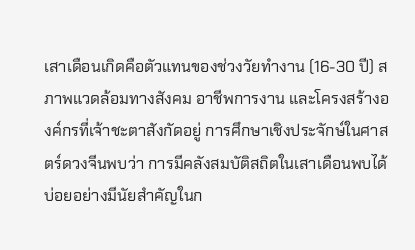เสาเดือนเกิดคือตัวแทนของช่วงวัยทำงาน (16-30 ปี) สภาพแวดล้อมทางสังคม อาชีพการงาน และโครงสร้างองค์กรที่เจ้าชะตาสังกัดอยู่ การศึกษาเชิงประจักษ์ในศาสตร์ดวงจีนพบว่า การมีคลังสมบัติสถิตในเสาเดือนพบได้บ่อยอย่างมีนัยสำคัญในก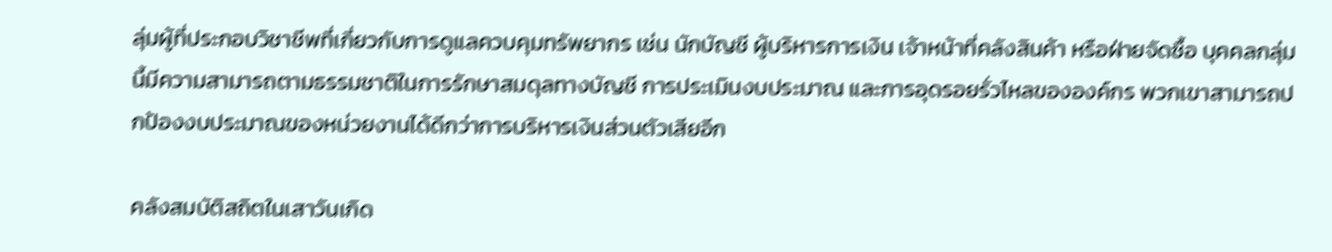ลุ่มผู้ที่ประกอบวิชาชีพที่เกี่ยวกับการดูแลควบคุมทรัพยากร เช่น นักบัญชี ผู้บริหารการเงิน เจ้าหน้าที่คลังสินค้า หรือฝ่ายจัดซื้อ บุคคลกลุ่มนี้มีความสามารถตามธรรมชาติในการรักษาสมดุลทางบัญชี การประเมินงบประมาณ และการอุดรอยรั่วไหลขององค์กร พวกเขาสามารถปกป้องงบประมาณของหน่วยงานได้ดีกว่าการบริหารเงินส่วนตัวเสียอีก

คลังสมบัติสถิตในเสาวันเกิด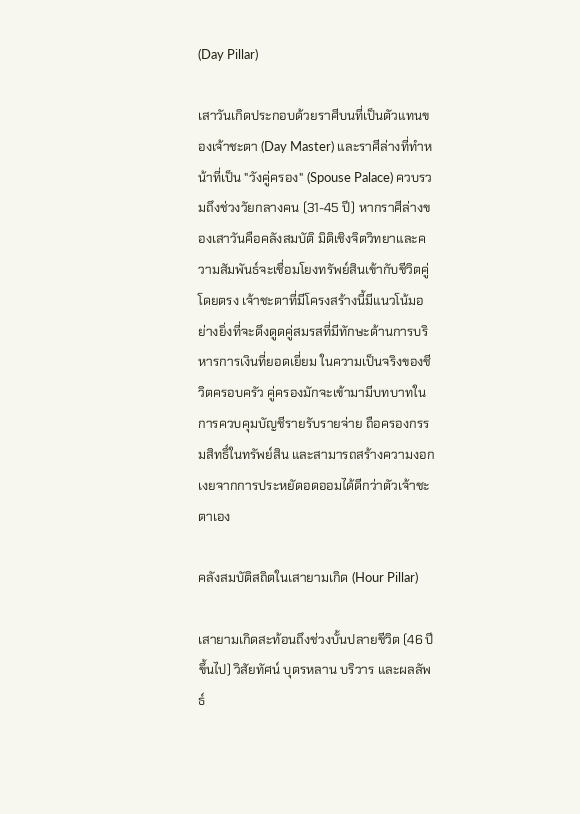(Day Pillar)

เสาวันเกิดประกอบด้วยราศีบนที่เป็นตัวแทนของเจ้าชะตา (Day Master) และราศีล่างที่ทำหน้าที่เป็น "วังคู่ครอง" (Spouse Palace) ควบรวมถึงช่วงวัยกลางคน (31-45 ปี) หากราศีล่างของเสาวันคือคลังสมบัติ มิติเชิงจิตวิทยาและความสัมพันธ์จะเชื่อมโยงทรัพย์สินเข้ากับชีวิตคู่โดยตรง เจ้าชะตาที่มีโครงสร้างนี้มีแนวโน้มอย่างยิ่งที่จะดึงดูดคู่สมรสที่มีทักษะด้านการบริหารการเงินที่ยอดเยี่ยม ในความเป็นจริงของชีวิตครอบครัว คู่ครองมักจะเข้ามามีบทบาทในการควบคุมบัญชีรายรับรายจ่าย ถือครองกรรมสิทธิ์ในทรัพย์สิน และสามารถสร้างความงอกเงยจากการประหยัดอดออมได้ดีกว่าตัวเจ้าชะตาเอง

คลังสมบัติสถิตในเสายามเกิด (Hour Pillar)

เสายามเกิดสะท้อนถึงช่วงบั้นปลายชีวิต (46 ปีขึ้นไป) วิสัยทัศน์ บุตรหลาน บริวาร และผลลัพธ์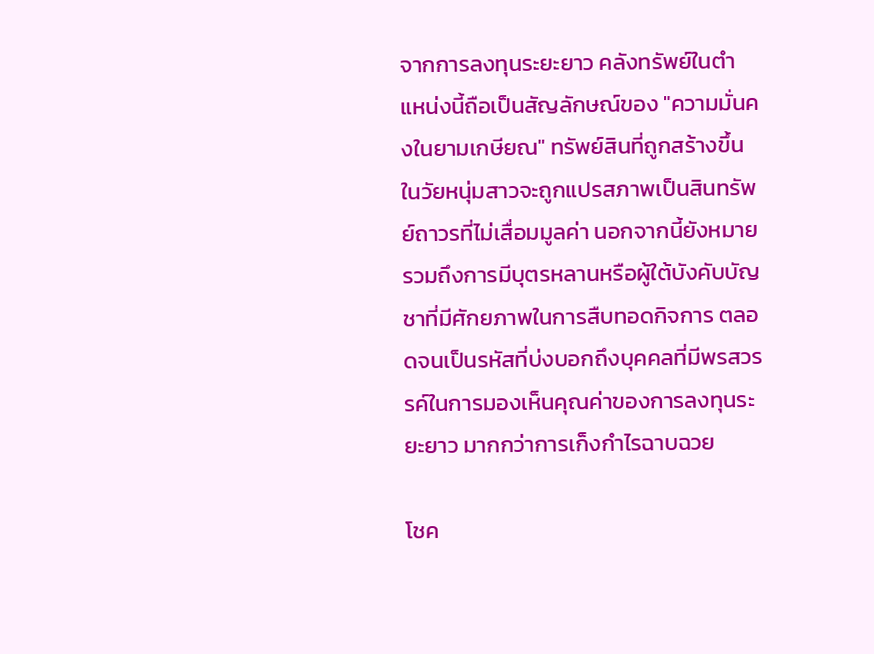จากการลงทุนระยะยาว คลังทรัพย์ในตำแหน่งนี้ถือเป็นสัญลักษณ์ของ "ความมั่นคงในยามเกษียณ" ทรัพย์สินที่ถูกสร้างขึ้นในวัยหนุ่มสาวจะถูกแปรสภาพเป็นสินทรัพย์ถาวรที่ไม่เสื่อมมูลค่า นอกจากนี้ยังหมายรวมถึงการมีบุตรหลานหรือผู้ใต้บังคับบัญชาที่มีศักยภาพในการสืบทอดกิจการ ตลอดจนเป็นรหัสที่บ่งบอกถึงบุคคลที่มีพรสวรรค์ในการมองเห็นคุณค่าของการลงทุนระยะยาว มากกว่าการเก็งกำไรฉาบฉวย

โชค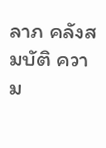ลาภ คลังสมบัติ ความ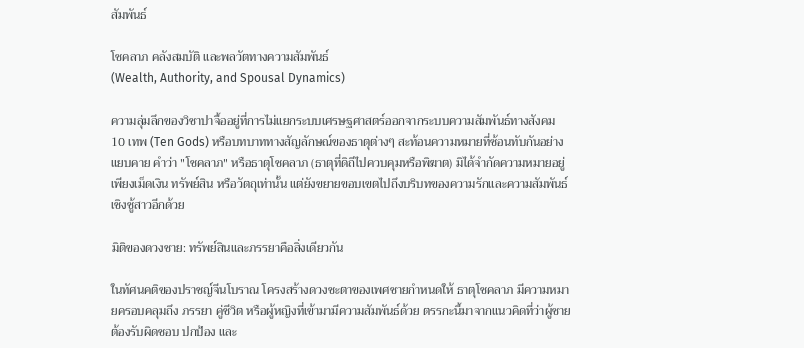สัมพันธ์

โชคลาภ คลังสมบัติ และพลวัตทางความสัมพันธ์
(Wealth, Authority, and Spousal Dynamics)

ความลุ่มลึกของวิชาปาจื้ออยู่ที่การไม่แยกระบบเศรษฐศาสตร์ออกจากระบบความสัมพันธ์ทางสังคม 10 เทพ (Ten Gods) หรือบทบาททางสัญลักษณ์ของธาตุต่างๆ สะท้อนความหมายที่ซ้อนทับกันอย่างแยบคาย คำว่า "โชคลาภ" หรือธาตุโชคลาภ (ธาตุที่ดิถีไปควบคุมหรือพิฆาต) มิได้จำกัดความหมายอยู่เพียงเม็ดเงิน ทรัพย์สิน หรือวัตถุเท่านั้น แต่ยังขยายขอบเขตไปถึงบริบทของความรักและความสัมพันธ์เชิงชู้สาวอีกด้วย

มิติของดวงชาย: ทรัพย์สินและภรรยาคือสิ่งเดียวกัน

ในทัศนคติของปราชญ์จีนโบราณ โครงสร้างดวงชะตาของเพศชายกำหนดให้ ธาตุโชคลาภ มีความหมายครอบคลุมถึง ภรรยา คู่ชีวิต หรือผู้หญิงที่เข้ามามีความสัมพันธ์ด้วย ตรรกะนี้มาจากแนวคิดที่ว่าผู้ชายต้องรับผิดชอบ ปกป้อง และ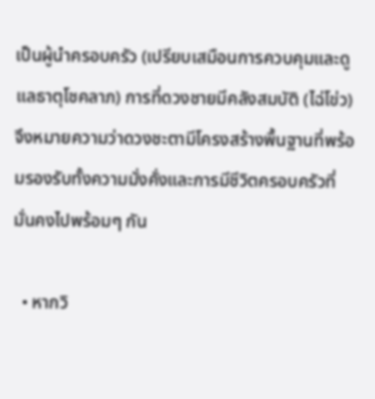เป็นผู้นำครอบครัว (เปรียบเสมือนการควบคุมและดูแลธาตุโชคลาภ) การที่ดวงชายมีคลังสมบัติ (ไฉ่โข่ว) จึงหมายความว่าดวงชะตามีโครงสร้างพื้นฐานที่พร้อมรองรับทั้งความมั่งคั่งและการมีชีวิตครอบครัวที่มั่นคงไปพร้อมๆ กัน

  • หากวิ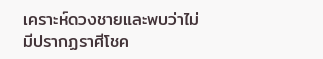เคราะห์ดวงชายและพบว่าไม่มีปรากฏราศีโชค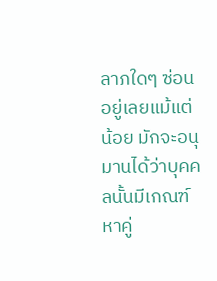ลาภใดๆ ซ่อนอยู่เลยแม้แต่น้อย มักจะอนุมานได้ว่าบุคคลนั้นมีเกณฑ์หาคู่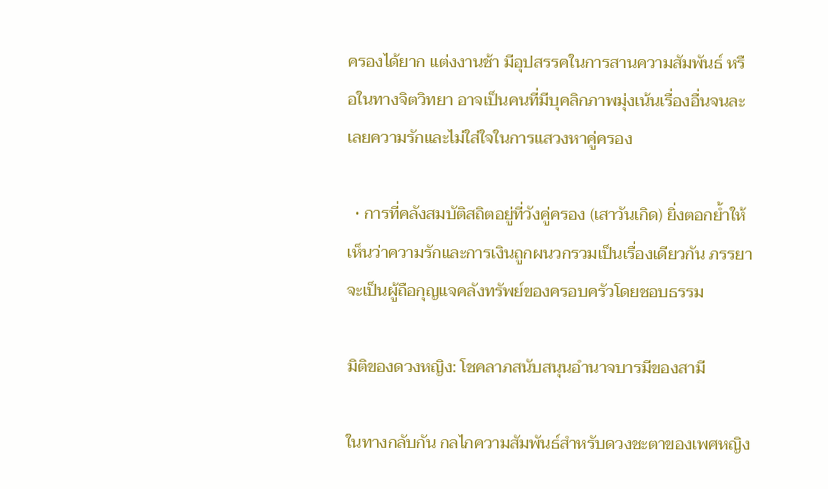ครองได้ยาก แต่งงานช้า มีอุปสรรคในการสานความสัมพันธ์ หรือในทางจิตวิทยา อาจเป็นคนที่มีบุคลิกภาพมุ่งเน้นเรื่องอื่นจนละเลยความรักและไม่ใส่ใจในการแสวงหาคู่ครอง

  • การที่คลังสมบัติสถิตอยู่ที่วังคู่ครอง (เสาวันเกิด) ยิ่งตอกย้ำให้เห็นว่าความรักและการเงินถูกผนวกรวมเป็นเรื่องเดียวกัน ภรรยาจะเป็นผู้ถือกุญแจคลังทรัพย์ของครอบครัวโดยชอบธรรม

มิติของดวงหญิง: โชคลาภสนับสนุนอำนาจบารมีของสามี

ในทางกลับกัน กลไกความสัมพันธ์สำหรับดวงชะตาของเพศหญิง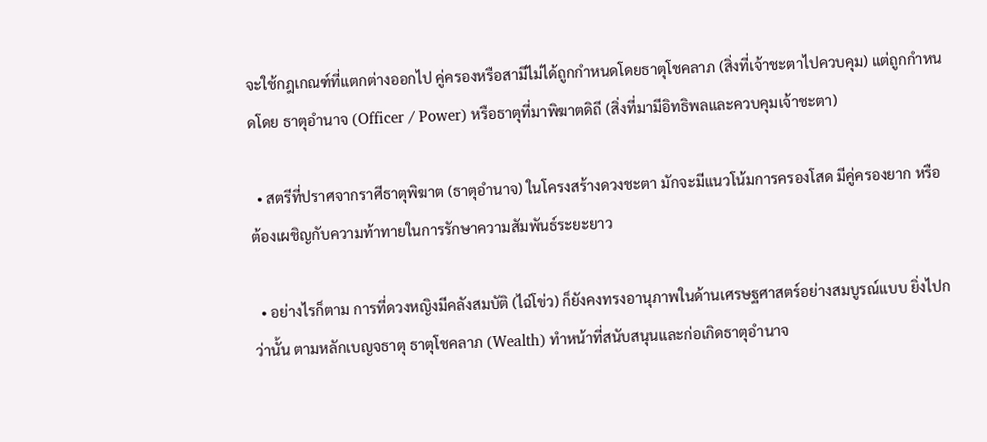จะใช้กฎเกณฑ์ที่แตกต่างออกไป คู่ครองหรือสามีไม่ได้ถูกกำหนดโดยธาตุโชคลาภ (สิ่งที่เจ้าชะตาไปควบคุม) แต่ถูกกำหนดโดย ธาตุอำนาจ (Officer / Power) หรือธาตุที่มาพิฆาตดิถี (สิ่งที่มามีอิทธิพลและควบคุมเจ้าชะตา)

  • สตรีที่ปราศจากราศีธาตุพิฆาต (ธาตุอำนาจ) ในโครงสร้างดวงชะตา มักจะมีแนวโน้มการครองโสด มีคู่ครองยาก หรือต้องเผชิญกับความท้าทายในการรักษาความสัมพันธ์ระยะยาว

  • อย่างไรก็ตาม การที่ดวงหญิงมีคลังสมบัติ (ไฉ่โข่ว) ก็ยังคงทรงอานุภาพในด้านเศรษฐศาสตร์อย่างสมบูรณ์แบบ ยิ่งไปกว่านั้น ตามหลักเบญจธาตุ ธาตุโชคลาภ (Wealth) ทำหน้าที่สนับสนุนและก่อเกิดธาตุอำนาจ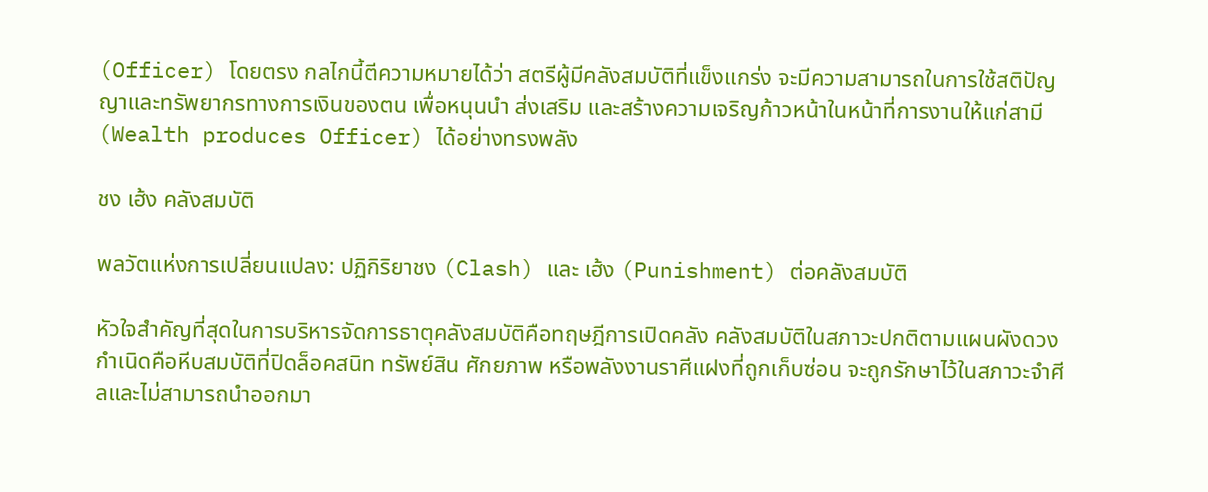(Officer) โดยตรง กลไกนี้ตีความหมายได้ว่า สตรีผู้มีคลังสมบัติที่แข็งแกร่ง จะมีความสามารถในการใช้สติปัญญาและทรัพยากรทางการเงินของตน เพื่อหนุนนำ ส่งเสริม และสร้างความเจริญก้าวหน้าในหน้าที่การงานให้แก่สามี (Wealth produces Officer) ได้อย่างทรงพลัง

ชง เฮ้ง คลังสมบัติ

พลวัตแห่งการเปลี่ยนแปลง: ปฏิกิริยาชง (Clash) และ เฮ้ง (Punishment) ต่อคลังสมบัติ

หัวใจสำคัญที่สุดในการบริหารจัดการธาตุคลังสมบัติคือทฤษฎีการเปิดคลัง คลังสมบัติในสภาวะปกติตามแผนผังดวงกำเนิดคือหีบสมบัติที่ปิดล็อคสนิท ทรัพย์สิน ศักยภาพ หรือพลังงานราศีแฝงที่ถูกเก็บซ่อน จะถูกรักษาไว้ในสภาวะจำศีลและไม่สามารถนำออกมา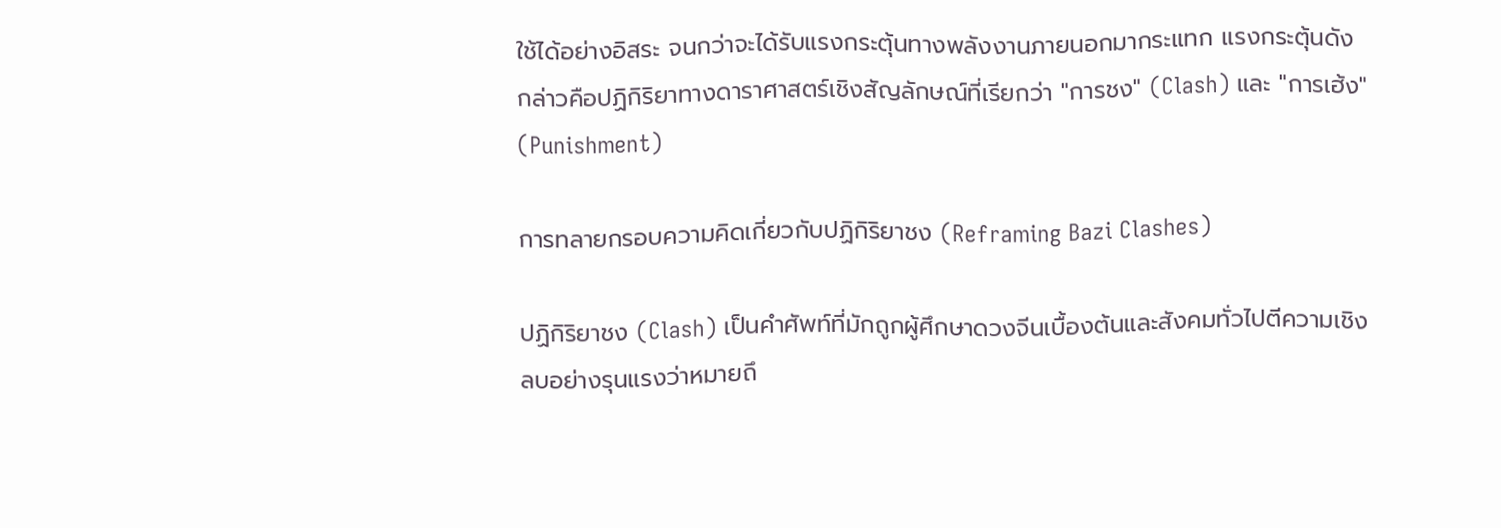ใช้ได้อย่างอิสระ จนกว่าจะได้รับแรงกระตุ้นทางพลังงานภายนอกมากระแทก แรงกระตุ้นดังกล่าวคือปฏิกิริยาทางดาราศาสตร์เชิงสัญลักษณ์ที่เรียกว่า "การชง" (Clash) และ "การเฮ้ง" (Punishment)

การทลายกรอบความคิดเกี่ยวกับปฏิกิริยาชง (Reframing Bazi Clashes)

ปฏิกิริยาชง (Clash) เป็นคำศัพท์ที่มักถูกผู้ศึกษาดวงจีนเบื้องต้นและสังคมทั่วไปตีความเชิงลบอย่างรุนแรงว่าหมายถึ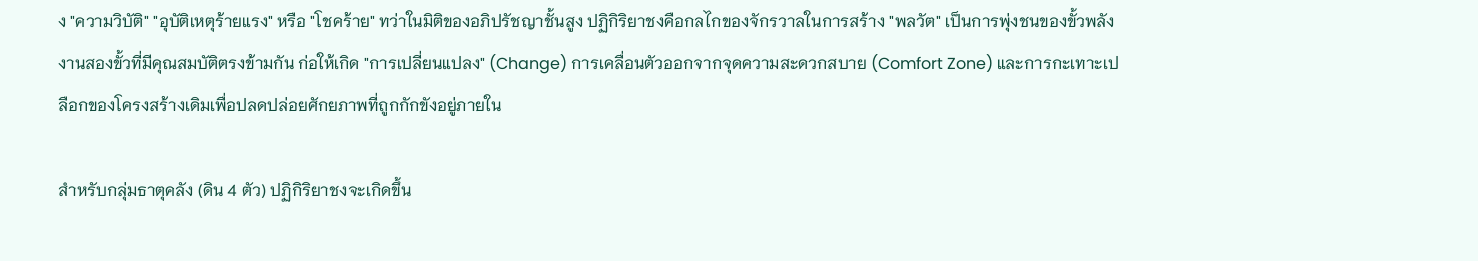ง "ความวิบัติ" "อุบัติเหตุร้ายแรง" หรือ "โชคร้าย" ทว่าในมิติของอภิปรัชญาชั้นสูง ปฏิกิริยาชงคือกลไกของจักรวาลในการสร้าง "พลวัต" เป็นการพุ่งชนของขั้วพลังงานสองขั้วที่มีคุณสมบัติตรงข้ามกัน ก่อให้เกิด "การเปลี่ยนแปลง" (Change) การเคลื่อนตัวออกจากจุดความสะดวกสบาย (Comfort Zone) และการกะเทาะเปลือกของโครงสร้างเดิมเพื่อปลดปล่อยศักยภาพที่ถูกกักขังอยู่ภายใน

สำหรับกลุ่มธาตุคลัง (ดิน 4 ตัว) ปฏิกิริยาชงจะเกิดขึ้น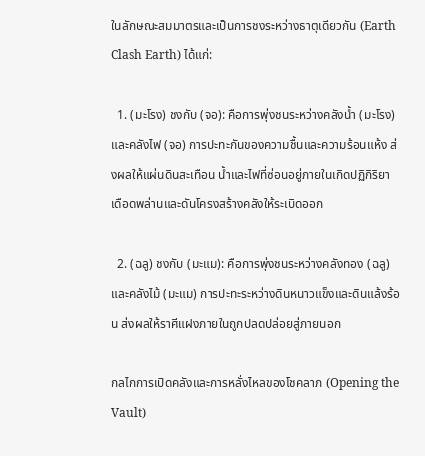ในลักษณะสมมาตรและเป็นการชงระหว่างธาตุเดียวกัน (Earth Clash Earth) ได้แก่:

  1. (มะโรง) ชงกับ (จอ): คือการพุ่งชนระหว่างคลังน้ำ (มะโรง) และคลังไฟ (จอ) การปะทะกันของความชื้นและความร้อนแห้ง ส่งผลให้แผ่นดินสะเทือน น้ำและไฟที่ซ่อนอยู่ภายในเกิดปฏิกิริยาเดือดพล่านและดันโครงสร้างคลังให้ระเบิดออก

  2. (ฉลู) ชงกับ (มะแม): คือการพุ่งชนระหว่างคลังทอง (ฉลู) และคลังไม้ (มะแม) การปะทะระหว่างดินหนาวแข็งและดินแล้งร้อน ส่งผลให้ราศีแฝงภายในถูกปลดปล่อยสู่ภายนอก

กลไกการเปิดคลังและการหลั่งไหลของโชคลาภ (Opening the Vault)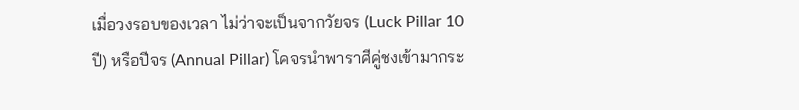เมื่อวงรอบของเวลา ไม่ว่าจะเป็นจากวัยจร (Luck Pillar 10 ปี) หรือปีจร (Annual Pillar) โคจรนำพาราศีคู่ชงเข้ามากระ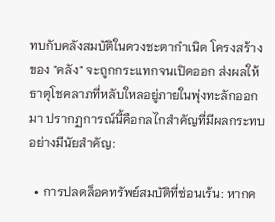ทบกับคลังสมบัติในดวงชะตากำเนิด โครงสร้างของ "คลัง" จะถูกกระแทกจนเปิดออก ส่งผลให้ธาตุโชคลาภที่หลับใหลอยู่ภายในพุ่งทะลักออกมา ปรากฏการณ์นี้คือกลไกสำคัญที่มีผลกระทบอย่างมีนัยสำคัญ:

  • การปลดล็อคทรัพย์สมบัติที่ซ่อนเร้น: หากค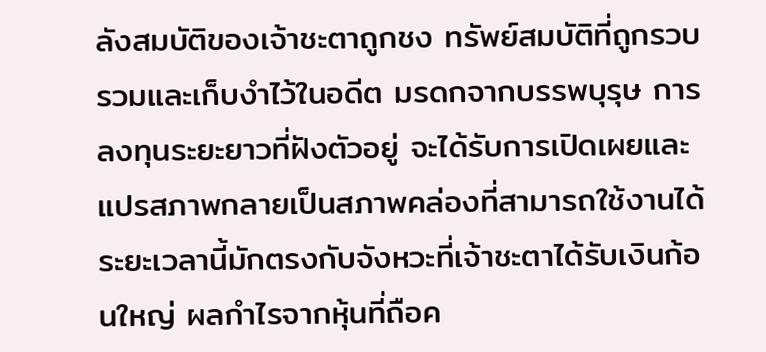ลังสมบัติของเจ้าชะตาถูกชง ทรัพย์สมบัติที่ถูกรวบรวมและเก็บงำไว้ในอดีต มรดกจากบรรพบุรุษ การลงทุนระยะยาวที่ฝังตัวอยู่ จะได้รับการเปิดเผยและแปรสภาพกลายเป็นสภาพคล่องที่สามารถใช้งานได้ ระยะเวลานี้มักตรงกับจังหวะที่เจ้าชะตาได้รับเงินก้อนใหญ่ ผลกำไรจากหุ้นที่ถือค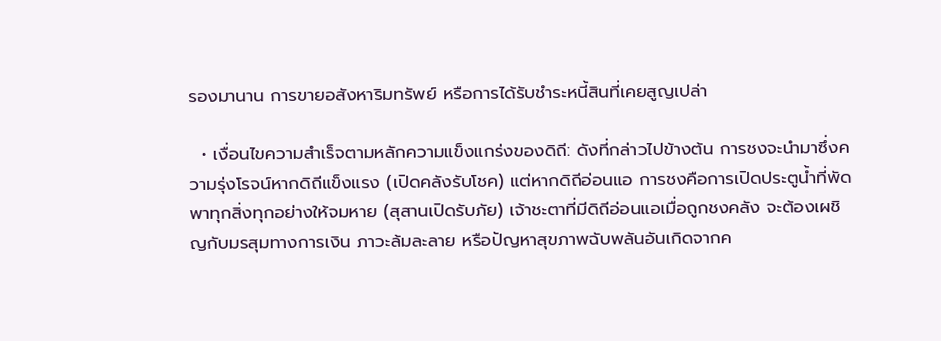รองมานาน การขายอสังหาริมทรัพย์ หรือการได้รับชำระหนี้สินที่เคยสูญเปล่า

  • เงื่อนไขความสำเร็จตามหลักความแข็งแกร่งของดิถี: ดังที่กล่าวไปข้างต้น การชงจะนำมาซึ่งความรุ่งโรจน์หากดิถีแข็งแรง (เปิดคลังรับโชค) แต่หากดิถีอ่อนแอ การชงคือการเปิดประตูน้ำที่พัดพาทุกสิ่งทุกอย่างให้จมหาย (สุสานเปิดรับภัย) เจ้าชะตาที่มีดิถีอ่อนแอเมื่อถูกชงคลัง จะต้องเผชิญกับมรสุมทางการเงิน ภาวะล้มละลาย หรือปัญหาสุขภาพฉับพลันอันเกิดจากค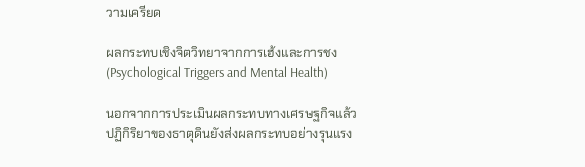วามเครียด

ผลกระทบเชิงจิตวิทยาจากการเฮ้งและการชง (Psychological Triggers and Mental Health)

นอกจากการประเมินผลกระทบทางเศรษฐกิจแล้ว ปฏิกิริยาของธาตุดินยังส่งผลกระทบอย่างรุนแรง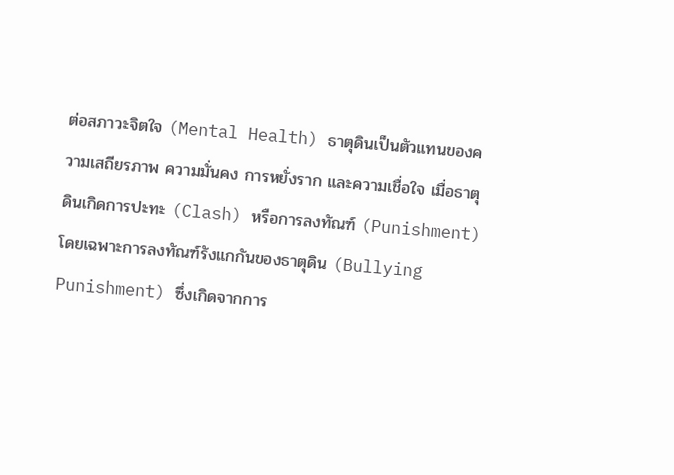ต่อสภาวะจิตใจ (Mental Health) ธาตุดินเป็นตัวแทนของความเสถียรภาพ ความมั่นคง การหยั่งราก และความเชื่อใจ เมื่อธาตุดินเกิดการปะทะ (Clash) หรือการลงทัณฑ์ (Punishment) โดยเฉพาะการลงทัณฑ์รังแกกันของธาตุดิน (Bullying Punishment) ซึ่งเกิดจากการ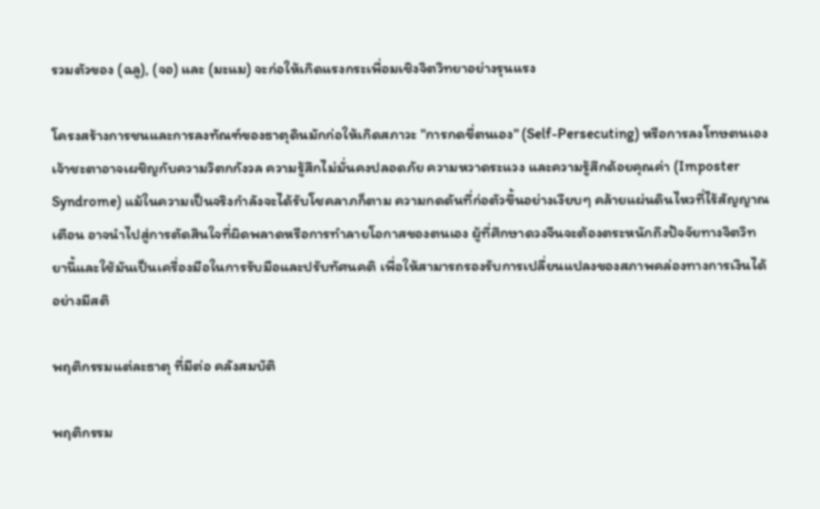รวมตัวของ (ฉลู), (จอ) และ (มะแม) จะก่อให้เกิดแรงกระเพื่อมเชิงจิตวิทยาอย่างรุนแรง

โครงสร้างการชนและการลงทัณฑ์ของธาตุดินมักก่อให้เกิดสภาวะ "การกดขี่ตนเอง" (Self-Persecuting) หรือการลงโทษตนเอง เจ้าชะตาอาจเผชิญกับความวิตกกังวล ความรู้สึกไม่มั่นคงปลอดภัย ความหวาดระแวง และความรู้สึกด้อยคุณค่า (Imposter Syndrome) แม้ในความเป็นจริงกำลังจะได้รับโชคลาภก็ตาม ความกดดันที่ก่อตัวขึ้นอย่างเงียบๆ คล้ายแผ่นดินไหวที่ไร้สัญญาณเตือน อาจนำไปสู่การตัดสินใจที่ผิดพลาดหรือการทำลายโอกาสของตนเอง ผู้ที่ศึกษาดวงจีนจะต้องตระหนักถึงปัจจัยทางจิตวิทยานี้และใช้มันเป็นเครื่องมือในการรับมือและปรับทัศนคติ เพื่อให้สามารถรองรับการเปลี่ยนแปลงของสภาพคล่องทางการเงินได้อย่างมีสติ

พฤติกรรมแต่ละธาตุ ที่มีต่อ คลังสมบัติ

พฤติกรรม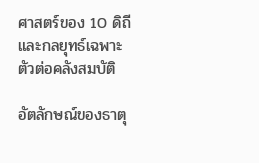ศาสตร์ของ 10 ดิถี และกลยุทธ์เฉพาะตัวต่อคลังสมบัติ

อัตลักษณ์ของธาตุ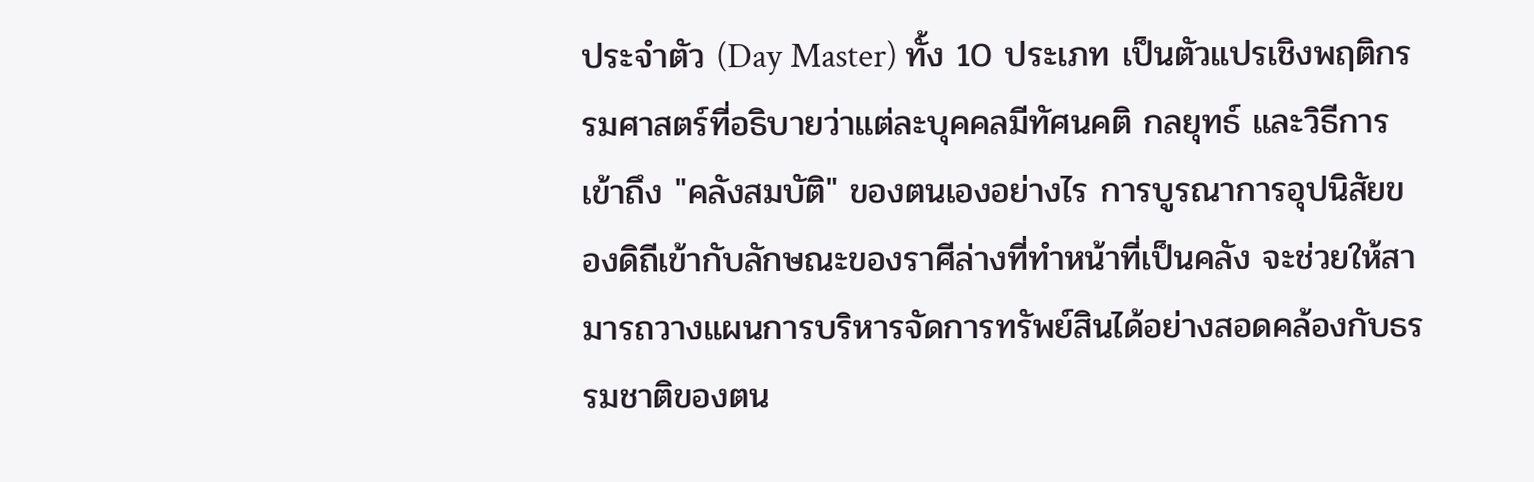ประจำตัว (Day Master) ทั้ง 10 ประเภท เป็นตัวแปรเชิงพฤติกรรมศาสตร์ที่อธิบายว่าแต่ละบุคคลมีทัศนคติ กลยุทธ์ และวิธีการเข้าถึง "คลังสมบัติ" ของตนเองอย่างไร การบูรณาการอุปนิสัยของดิถีเข้ากับลักษณะของราศีล่างที่ทำหน้าที่เป็นคลัง จะช่วยให้สามารถวางแผนการบริหารจัดการทรัพย์สินได้อย่างสอดคล้องกับธรรมชาติของตน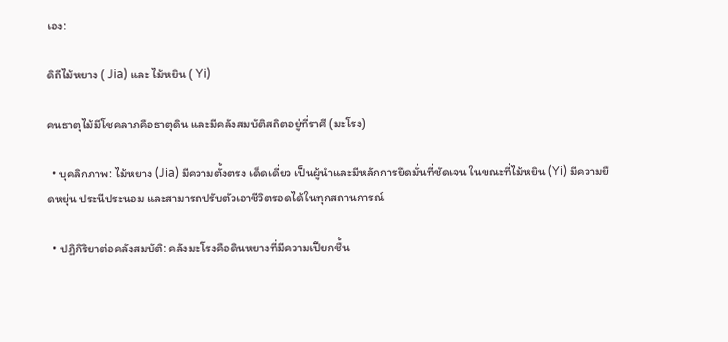เอง:

ดิถีไม้หยาง ( Jia) และ ไม้หยิน ( Yi)

คนธาตุไม้มีโชคลาภคือธาตุดิน และมีคลังสมบัติสถิตอยู่ที่ราศี (มะโรง)

  • บุคลิกภาพ: ไม้หยาง (Jia) มีความตั้งตรง เด็ดเดี่ยว เป็นผู้นำและมีหลักการยึดมั่นที่ชัดเจน ในขณะที่ไม้หยิน (Yi) มีความยืดหยุ่น ประนีประนอม และสามารถปรับตัวเอาชีวิตรอดได้ในทุกสถานการณ์

  • ปฏิกิริยาต่อคลังสมบัติ: คลังมะโรงคือดินหยางที่มีความเปียกชื้น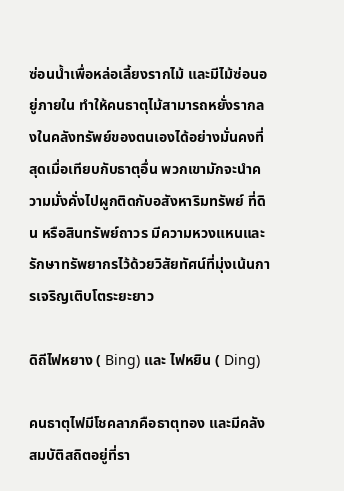ซ่อนน้ำเพื่อหล่อเลี้ยงรากไม้ และมีไม้ซ่อนอยู่ภายใน ทำให้คนธาตุไม้สามารถหยั่งรากลงในคลังทรัพย์ของตนเองได้อย่างมั่นคงที่สุดเมื่อเทียบกับธาตุอื่น พวกเขามักจะนำความมั่งคั่งไปผูกติดกับอสังหาริมทรัพย์ ที่ดิน หรือสินทรัพย์ถาวร มีความหวงแหนและรักษาทรัพยากรไว้ด้วยวิสัยทัศน์ที่มุ่งเน้นการเจริญเติบโตระยะยาว

ดิถีไฟหยาง ( Bing) และ ไฟหยิน ( Ding)

คนธาตุไฟมีโชคลาภคือธาตุทอง และมีคลังสมบัติสถิตอยู่ที่รา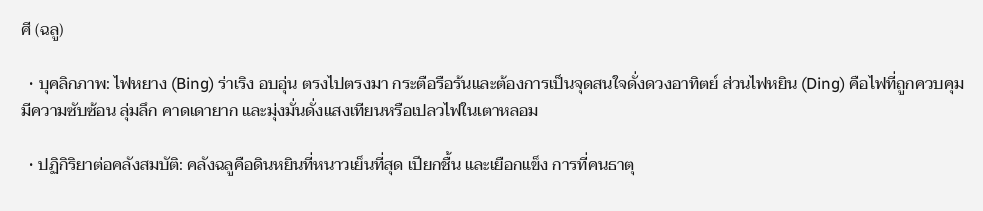ศี (ฉลู)

  • บุคลิกภาพ: ไฟหยาง (Bing) ร่าเริง อบอุ่น ตรงไปตรงมา กระตือรือร้นและต้องการเป็นจุดสนใจดั่งดวงอาทิตย์ ส่วนไฟหยิน (Ding) คือไฟที่ถูกควบคุม มีความซับซ้อน ลุ่มลึก คาดเดายาก และมุ่งมั่นดั่งแสงเทียนหรือเปลวไฟในเตาหลอม

  • ปฏิกิริยาต่อคลังสมบัติ: คลังฉลูคือดินหยินที่หนาวเย็นที่สุด เปียกชื้น และเยือกแข็ง การที่คนธาตุ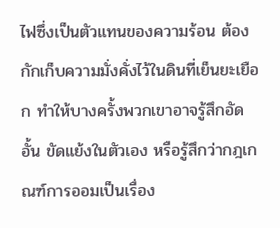ไฟซึ่งเป็นตัวแทนของความร้อน ต้องกักเก็บความมั่งคั่งไว้ในดินที่เย็นยะเยือก ทำให้บางครั้งพวกเขาอาจรู้สึกอัดอั้น ขัดแย้งในตัวเอง หรือรู้สึกว่ากฎเกณฑ์การออมเป็นเรื่อง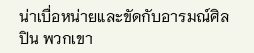น่าเบื่อหน่ายและขัดกับอารมณ์ศิลปิน พวกเขา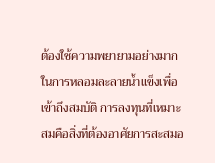ต้องใช้ความพยายามอย่างมากในการหลอมละลายน้ำแข็งเพื่อเข้าถึงสมบัติ การลงทุนที่เหมาะสมคือสิ่งที่ต้องอาศัยการสะสมอ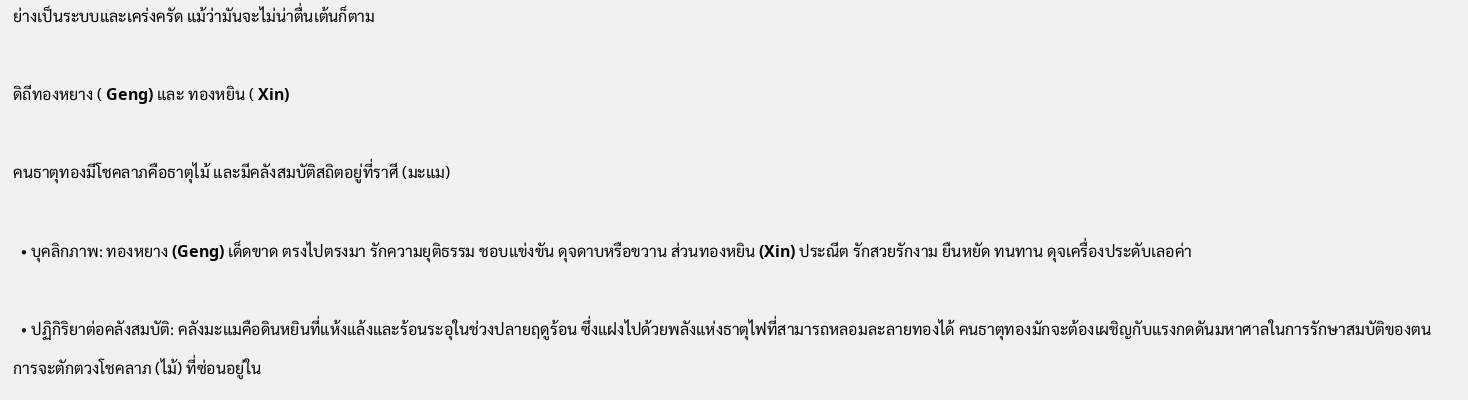ย่างเป็นระบบและเคร่งครัด แม้ว่ามันจะไม่น่าตื่นเต้นก็ตาม

ดิถีทองหยาง ( Geng) และ ทองหยิน ( Xin)

คนธาตุทองมีโชคลาภคือธาตุไม้ และมีคลังสมบัติสถิตอยู่ที่ราศี (มะแม)

  • บุคลิกภาพ: ทองหยาง (Geng) เด็ดขาด ตรงไปตรงมา รักความยุติธรรม ชอบแข่งขัน ดุจดาบหรือขวาน ส่วนทองหยิน (Xin) ประณีต รักสวยรักงาม ยืนหยัด ทนทาน ดุจเครื่องประดับเลอค่า

  • ปฏิกิริยาต่อคลังสมบัติ: คลังมะแมคือดินหยินที่แห้งแล้งและร้อนระอุในช่วงปลายฤดูร้อน ซึ่งแฝงไปด้วยพลังแห่งธาตุไฟที่สามารถหลอมละลายทองได้ คนธาตุทองมักจะต้องเผชิญกับแรงกดดันมหาศาลในการรักษาสมบัติของตน การจะตักตวงโชคลาภ (ไม้) ที่ซ่อนอยู่ใน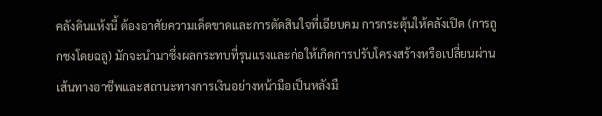คลังดินแห้งนี้ ต้องอาศัยความเด็ดขาดและการตัดสินใจที่เฉียบคม การกระตุ้นให้คลังเปิด (การถูกชงโดยฉลู) มักจะนำมาซึ่งผลกระทบที่รุนแรงและก่อให้เกิดการปรับโครงสร้างหรือเปลี่ยนผ่านเส้นทางอาชีพและสถานะทางการเงินอย่างหน้ามือเป็นหลังมื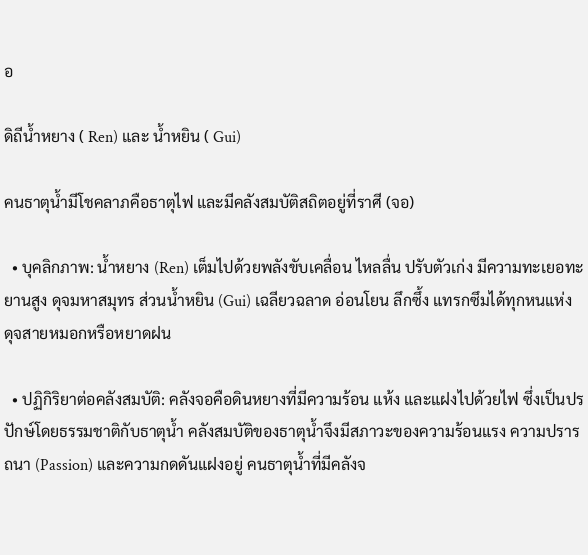อ

ดิถีน้ำหยาง ( Ren) และ น้ำหยิน ( Gui)

คนธาตุน้ำมีโชคลาภคือธาตุไฟ และมีคลังสมบัติสถิตอยู่ที่ราศี (จอ)

  • บุคลิกภาพ: น้ำหยาง (Ren) เต็มไปด้วยพลังขับเคลื่อน ไหลลื่น ปรับตัวเก่ง มีความทะเยอทะยานสูง ดุจมหาสมุทร ส่วนน้ำหยิน (Gui) เฉลียวฉลาด อ่อนโยน ลึกซึ้ง แทรกซึมได้ทุกหนแห่ง ดุจสายหมอกหรือหยาดฝน

  • ปฏิกิริยาต่อคลังสมบัติ: คลังจอคือดินหยางที่มีความร้อน แห้ง และแฝงไปด้วยไฟ ซึ่งเป็นปรปักษ์โดยธรรมชาติกับธาตุน้ำ คลังสมบัติของธาตุน้ำจึงมีสภาวะของความร้อนแรง ความปรารถนา (Passion) และความกดดันแฝงอยู่ คนธาตุน้ำที่มีคลังจ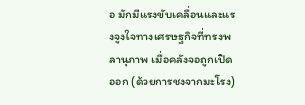อ มักมีแรงขับเคลื่อนและแรงจูงใจทางเศรษฐกิจที่ทรงพลานุภาพ เมื่อคลังจอถูกเปิดออก (ด้วยการชงจากมะโรง)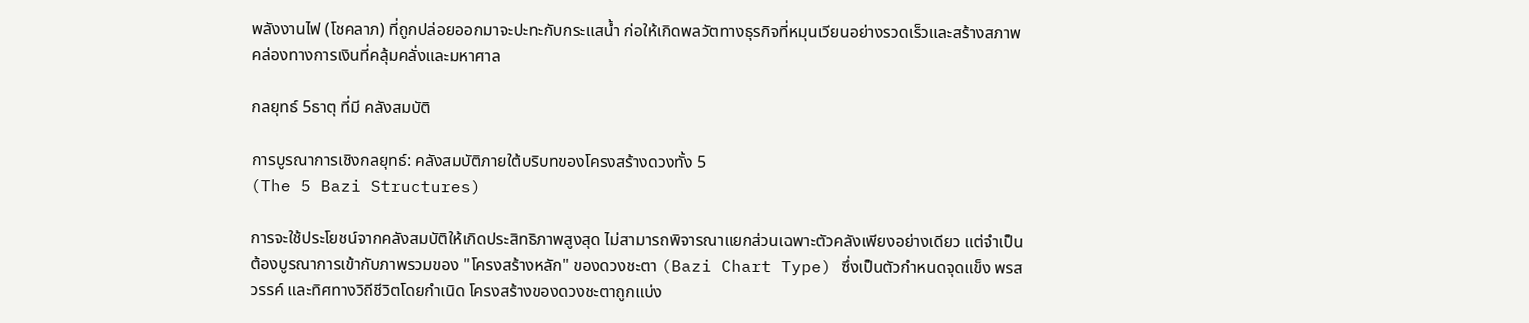พลังงานไฟ (โชคลาภ) ที่ถูกปล่อยออกมาจะปะทะกับกระแสน้ำ ก่อให้เกิดพลวัตทางธุรกิจที่หมุนเวียนอย่างรวดเร็วและสร้างสภาพคล่องทางการเงินที่คลุ้มคลั่งและมหาศาล

กลยุทธ์ 5ธาตุ ที่มี คลังสมบัติ

การบูรณาการเชิงกลยุทธ์: คลังสมบัติภายใต้บริบทของโครงสร้างดวงทั้ง 5
(The 5 Bazi Structures)

การจะใช้ประโยชน์จากคลังสมบัติให้เกิดประสิทธิภาพสูงสุด ไม่สามารถพิจารณาแยกส่วนเฉพาะตัวคลังเพียงอย่างเดียว แต่จำเป็นต้องบูรณาการเข้ากับภาพรวมของ "โครงสร้างหลัก" ของดวงชะตา (Bazi Chart Type) ซึ่งเป็นตัวกำหนดจุดแข็ง พรสวรรค์ และทิศทางวิถีชีวิตโดยกำเนิด โครงสร้างของดวงชะตาถูกแบ่ง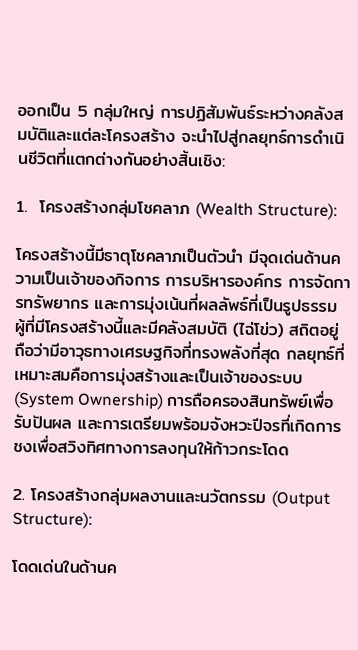ออกเป็น 5 กลุ่มใหญ่ การปฏิสัมพันธ์ระหว่างคลังสมบัติและแต่ละโครงสร้าง จะนำไปสู่กลยุทธ์การดำเนินชีวิตที่แตกต่างกันอย่างสิ้นเชิง:

1.  โครงสร้างกลุ่มโชคลาภ (Wealth Structure):

โครงสร้างนี้มีธาตุโชคลาภเป็นตัวนำ มีจุดเด่นด้านความเป็นเจ้าของกิจการ การบริหารองค์กร การจัดการทรัพยากร และการมุ่งเน้นที่ผลลัพธ์ที่เป็นรูปธรรม ผู้ที่มีโครงสร้างนี้และมีคลังสมบัติ (ไฉ่โข่ว) สถิตอยู่ ถือว่ามีอาวุธทางเศรษฐกิจที่ทรงพลังที่สุด กลยุทธ์ที่เหมาะสมคือการมุ่งสร้างและเป็นเจ้าของระบบ (System Ownership) การถือครองสินทรัพย์เพื่อรับปันผล และการเตรียมพร้อมจังหวะปีจรที่เกิดการชงเพื่อสวิงทิศทางการลงทุนให้ก้าวกระโดด

2. โครงสร้างกลุ่มผลงานและนวัตกรรม (Output Structure):

โดดเด่นในด้านค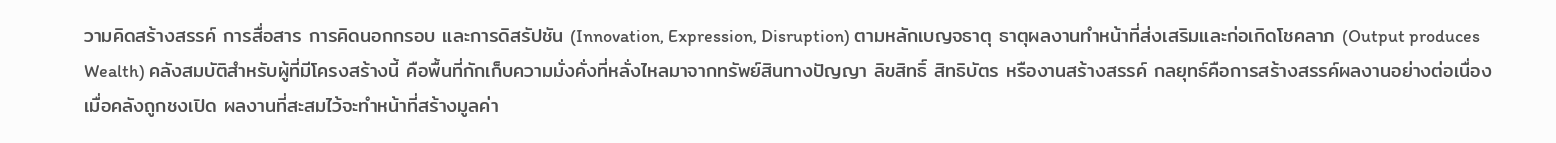วามคิดสร้างสรรค์ การสื่อสาร การคิดนอกกรอบ และการดิสรัปชัน (Innovation, Expression, Disruption) ตามหลักเบญจธาตุ ธาตุผลงานทำหน้าที่ส่งเสริมและก่อเกิดโชคลาภ (Output produces Wealth) คลังสมบัติสำหรับผู้ที่มีโครงสร้างนี้ คือพื้นที่กักเก็บความมั่งคั่งที่หลั่งไหลมาจากทรัพย์สินทางปัญญา ลิขสิทธิ์ สิทธิบัตร หรืองานสร้างสรรค์ กลยุทธ์คือการสร้างสรรค์ผลงานอย่างต่อเนื่อง เมื่อคลังถูกชงเปิด ผลงานที่สะสมไว้จะทำหน้าที่สร้างมูลค่า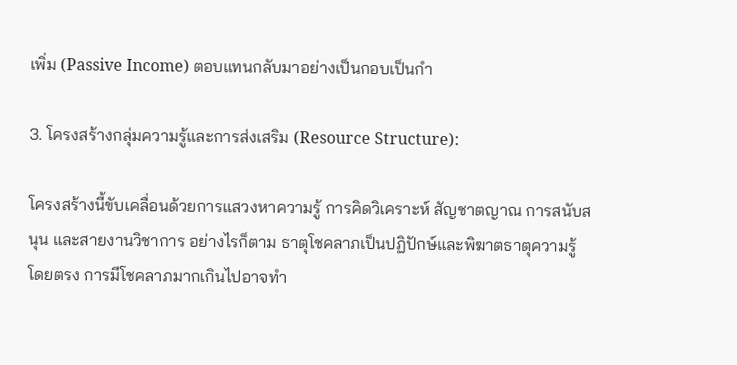เพิ่ม (Passive Income) ตอบแทนกลับมาอย่างเป็นกอบเป็นกำ

3. โครงสร้างกลุ่มความรู้และการส่งเสริม (Resource Structure):

โครงสร้างนี้ขับเคลื่อนด้วยการแสวงหาความรู้ การคิดวิเคราะห์ สัญชาตญาณ การสนับสนุน และสายงานวิชาการ อย่างไรก็ตาม ธาตุโชคลาภเป็นปฏิปักษ์และพิฆาตธาตุความรู้โดยตรง การมีโชคลาภมากเกินไปอาจทำ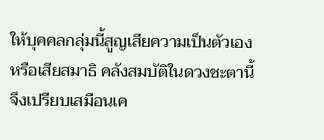ให้บุคคลกลุ่มนี้สูญเสียความเป็นตัวเองหรือเสียสมาธิ คลังสมบัติในดวงชะตานี้จึงเปรียบเสมือนเค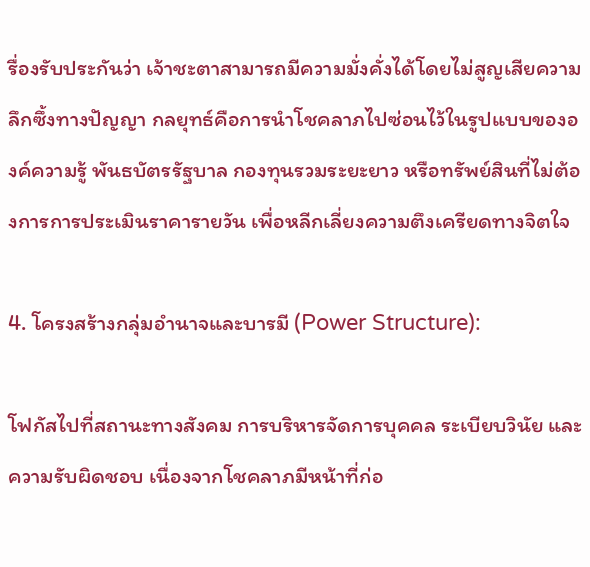รื่องรับประกันว่า เจ้าชะตาสามารถมีความมั่งคั่งได้โดยไม่สูญเสียความลึกซึ้งทางปัญญา กลยุทธ์คือการนำโชคลาภไปซ่อนไว้ในรูปแบบขององค์ความรู้ พันธบัตรรัฐบาล กองทุนรวมระยะยาว หรือทรัพย์สินที่ไม่ต้องการการประเมินราคารายวัน เพื่อหลีกเลี่ยงความตึงเครียดทางจิตใจ

4. โครงสร้างกลุ่มอำนาจและบารมี (Power Structure):

โฟกัสไปที่สถานะทางสังคม การบริหารจัดการบุคคล ระเบียบวินัย และความรับผิดชอบ เนื่องจากโชคลาภมีหน้าที่ก่อ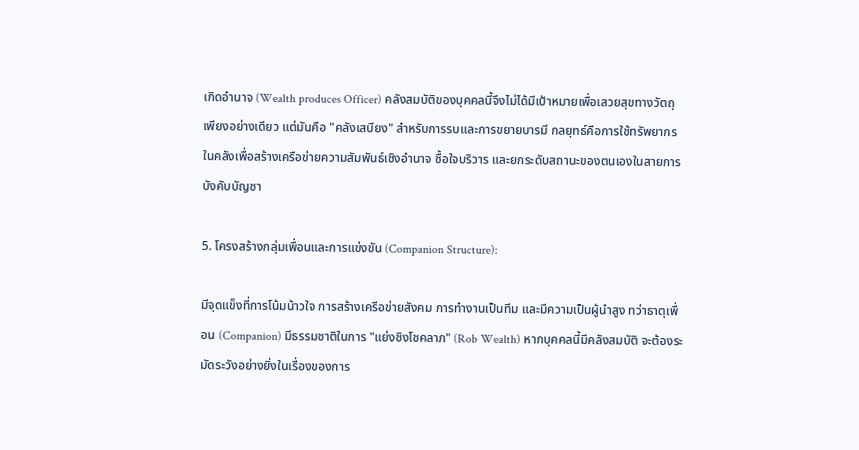เกิดอำนาจ (Wealth produces Officer) คลังสมบัติของบุคคลนี้จึงไม่ได้มีเป้าหมายเพื่อเสวยสุขทางวัตถุเพียงอย่างเดียว แต่มันคือ "คลังเสบียง" สำหรับการรบและการขยายบารมี กลยุทธ์คือการใช้ทรัพยากรในคลังเพื่อสร้างเครือข่ายความสัมพันธ์เชิงอำนาจ ซื้อใจบริวาร และยกระดับสถานะของตนเองในสายการบังคับบัญชา

5. โครงสร้างกลุ่มเพื่อนและการแข่งขัน (Companion Structure):

มีจุดแข็งที่การโน้มน้าวใจ การสร้างเครือข่ายสังคม การทำงานเป็นทีม และมีความเป็นผู้นำสูง ทว่าธาตุเพื่อน (Companion) มีธรรมชาติในการ "แย่งชิงโชคลาภ" (Rob Wealth) หากบุคคลนี้มีคลังสมบัติ จะต้องระมัดระวังอย่างยิ่งในเรื่องของการ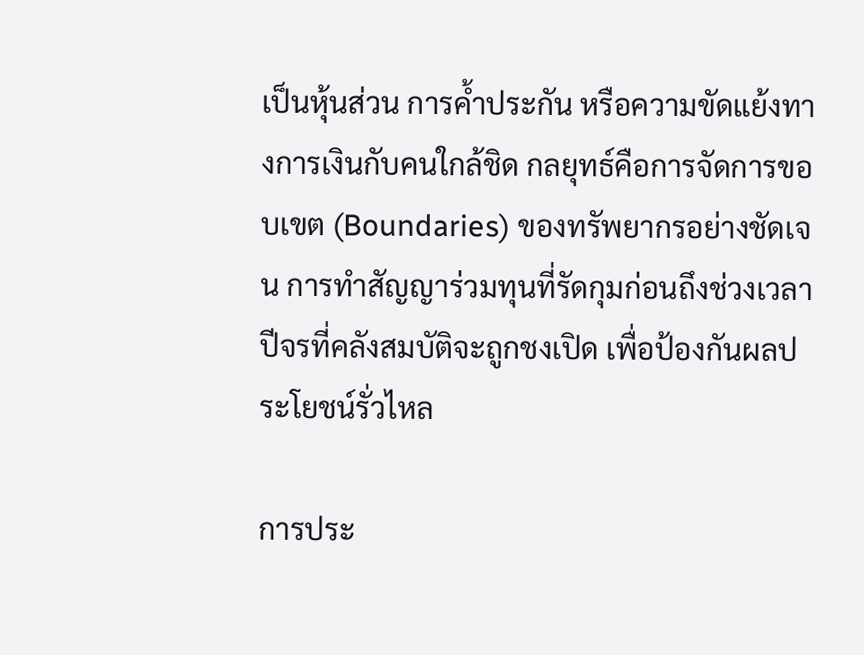เป็นหุ้นส่วน การค้ำประกัน หรือความขัดแย้งทางการเงินกับคนใกล้ชิด กลยุทธ์คือการจัดการขอบเขต (Boundaries) ของทรัพยากรอย่างชัดเจน การทำสัญญาร่วมทุนที่รัดกุมก่อนถึงช่วงเวลาปีจรที่คลังสมบัติจะถูกชงเปิด เพื่อป้องกันผลประโยชน์รั่วไหล

การประ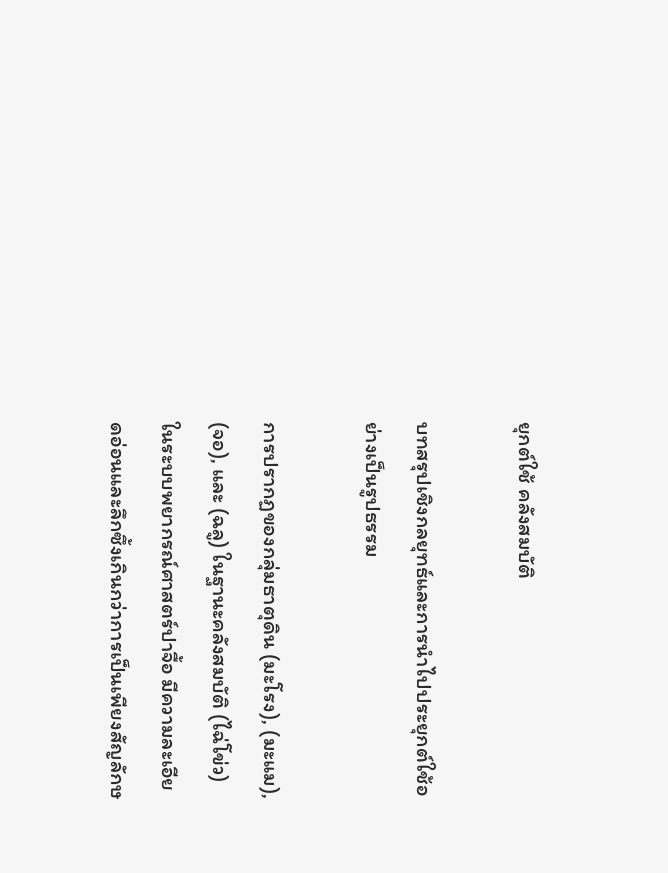ยุกต์ใช้ คลังสมบัติ

บทสรุปเชิงกลยุทธ์และการนำไปประยุกต์ใช้อย่างเป็นรูปธรรม

การปรากฏของกลุ่มธาตุดิน (มะโรง), (มะแม), (จอ), และ (ฉลู) ในฐานะคลังสมบัติ (ไฉ่โข่ว) ในระบบพยากรณ์ศาสตร์ปาจื้อ มีความละเอียดอ่อนและลึกซึ้งเกินกว่าการเป็นเพียงสัญลักษ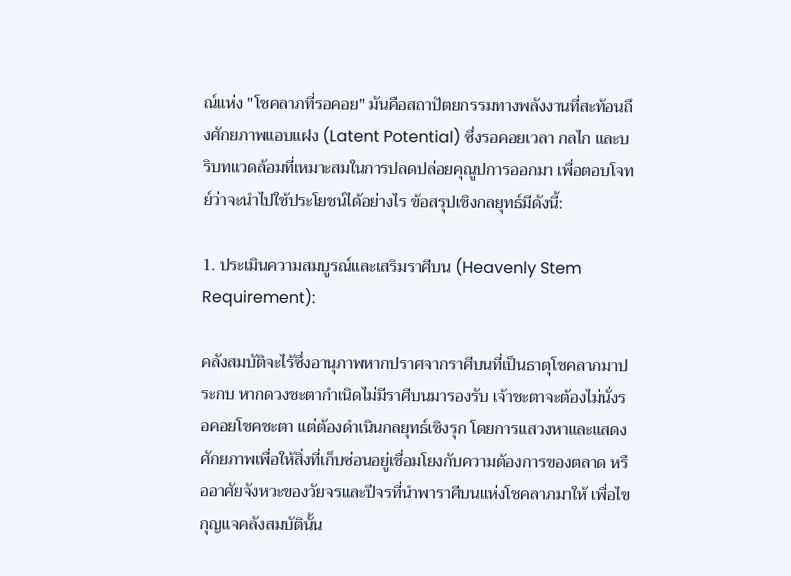ณ์แห่ง "โชคลาภที่รอคอย" มันคือสถาปัตยกรรมทางพลังงานที่สะท้อนถึงศักยภาพแอบแฝง (Latent Potential) ซึ่งรอคอยเวลา กลไก และบริบทแวดล้อมที่เหมาะสมในการปลดปล่อยคุณูปการออกมา เพื่อตอบโจทย์ว่าจะนำไปใช้ประโยชน์ได้อย่างไร ข้อสรุปเชิงกลยุทธ์มีดังนี้:

1. ประเมินความสมบูรณ์และเสริมราศีบน (Heavenly Stem Requirement):

คลังสมบัติจะไร้ซึ่งอานุภาพหากปราศจากราศีบนที่เป็นธาตุโชคลาภมาประกบ หากดวงชะตากำเนิดไม่มีราศีบนมารองรับ เจ้าชะตาจะต้องไม่นั่งรอคอยโชคชะตา แต่ต้องดำเนินกลยุทธ์เชิงรุก โดยการแสวงหาและแสดงศักยภาพเพื่อให้สิ่งที่เก็บซ่อนอยู่เชื่อมโยงกับความต้องการของตลาด หรืออาศัยจังหวะของวัยจรและปีจรที่นำพาราศีบนแห่งโชคลาภมาให้ เพื่อไขกุญแจคลังสมบัตินั้น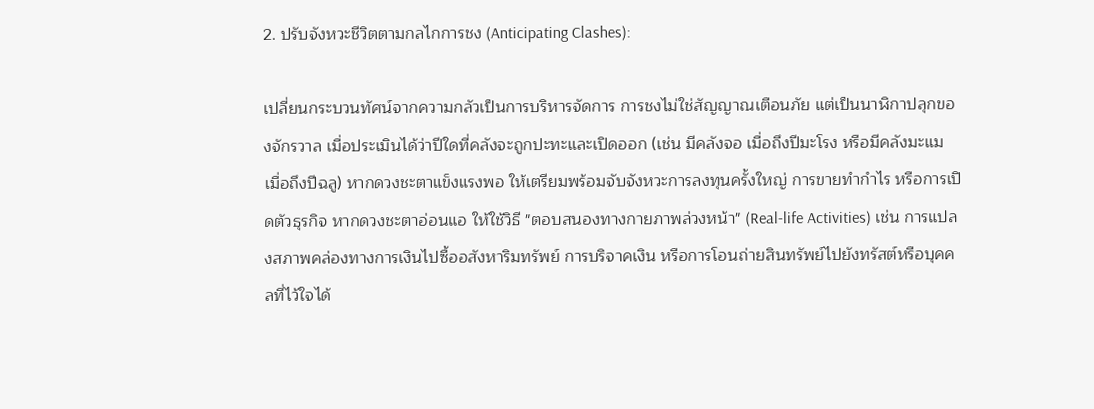2. ปรับจังหวะชีวิตตามกลไกการชง (Anticipating Clashes):

เปลี่ยนกระบวนทัศน์จากความกลัวเป็นการบริหารจัดการ การชงไม่ใช่สัญญาณเตือนภัย แต่เป็นนาฬิกาปลุกของจักรวาล เมื่อประเมินได้ว่าปีใดที่คลังจะถูกปะทะและเปิดออก (เช่น มีคลังจอ เมื่อถึงปีมะโรง หรือมีคลังมะแม เมื่อถึงปีฉลู) หากดวงชะตาแข็งแรงพอ ให้เตรียมพร้อมจับจังหวะการลงทุนครั้งใหญ่ การขายทำกำไร หรือการเปิดตัวธุรกิจ หากดวงชะตาอ่อนแอ ให้ใช้วิธี "ตอบสนองทางกายภาพล่วงหน้า" (Real-life Activities) เช่น การแปลงสภาพคล่องทางการเงินไปซื้ออสังหาริมทรัพย์ การบริจาคเงิน หรือการโอนถ่ายสินทรัพย์ไปยังทรัสต์หรือบุคคลที่ไว้ใจได้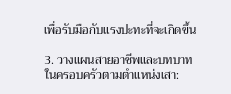เพื่อรับมือกับแรงปะทะที่จะเกิดขึ้น

3. วางแผนสายอาชีพและบทบาทในครอบครัวตามตำแหน่งเสา: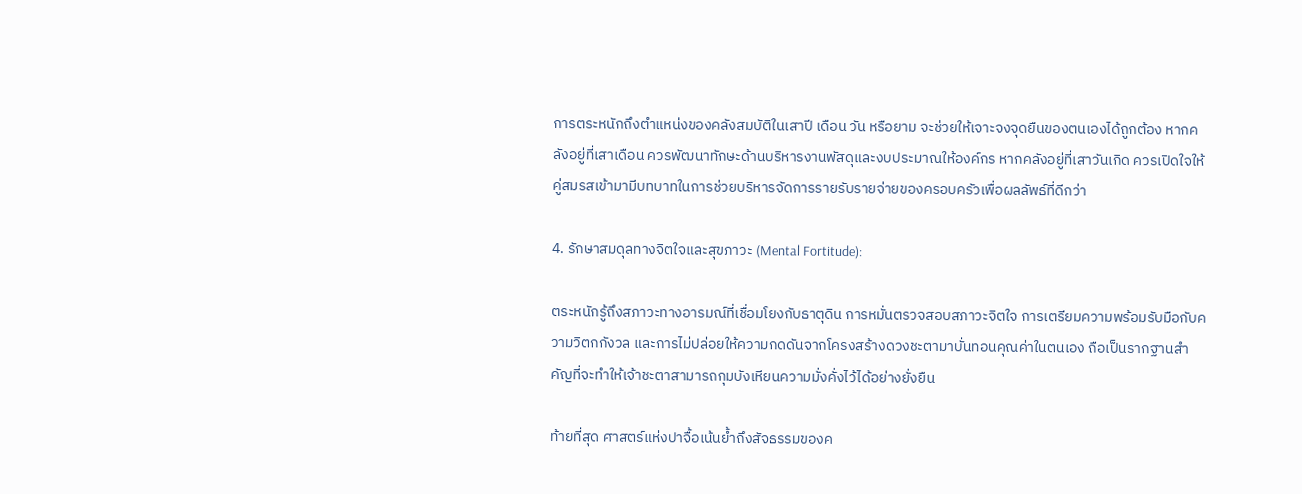การตระหนักถึงตำแหน่งของคลังสมบัติในเสาปี เดือน วัน หรือยาม จะช่วยให้เจาะจงจุดยืนของตนเองได้ถูกต้อง หากคลังอยู่ที่เสาเดือน ควรพัฒนาทักษะด้านบริหารงานพัสดุและงบประมาณให้องค์กร หากคลังอยู่ที่เสาวันเกิด ควรเปิดใจให้คู่สมรสเข้ามามีบทบาทในการช่วยบริหารจัดการรายรับรายจ่ายของครอบครัวเพื่อผลลัพธ์ที่ดีกว่า

4. รักษาสมดุลทางจิตใจและสุขภาวะ (Mental Fortitude):

ตระหนักรู้ถึงสภาวะทางอารมณ์ที่เชื่อมโยงกับธาตุดิน การหมั่นตรวจสอบสภาวะจิตใจ การเตรียมความพร้อมรับมือกับความวิตกกังวล และการไม่ปล่อยให้ความกดดันจากโครงสร้างดวงชะตามาบั่นทอนคุณค่าในตนเอง ถือเป็นรากฐานสำคัญที่จะทำให้เจ้าชะตาสามารถกุมบังเหียนความมั่งคั่งไว้ได้อย่างยั่งยืน

ท้ายที่สุด ศาสตร์แห่งปาจื้อเน้นย้ำถึงสัจธรรมของค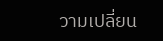วามเปลี่ยน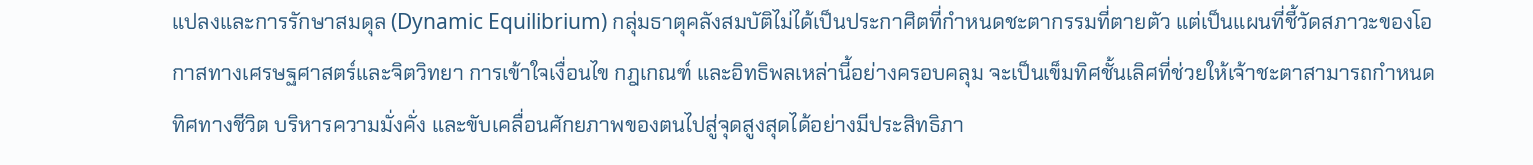แปลงและการรักษาสมดุล (Dynamic Equilibrium) กลุ่มธาตุคลังสมบัติไม่ได้เป็นประกาศิตที่กำหนดชะตากรรมที่ตายตัว แต่เป็นแผนที่ชี้วัดสภาวะของโอกาสทางเศรษฐศาสตร์และจิตวิทยา การเข้าใจเงื่อนไข กฎเกณฑ์ และอิทธิพลเหล่านี้อย่างครอบคลุม จะเป็นเข็มทิศชั้นเลิศที่ช่วยให้เจ้าชะตาสามารถกำหนดทิศทางชีวิต บริหารความมั่งคั่ง และขับเคลื่อนศักยภาพของตนไปสู่จุดสูงสุดได้อย่างมีประสิทธิภา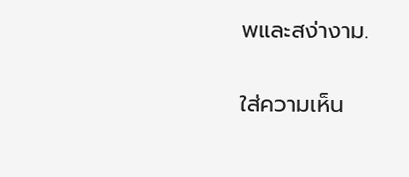พและสง่างาม.

ใส่ความเห็น